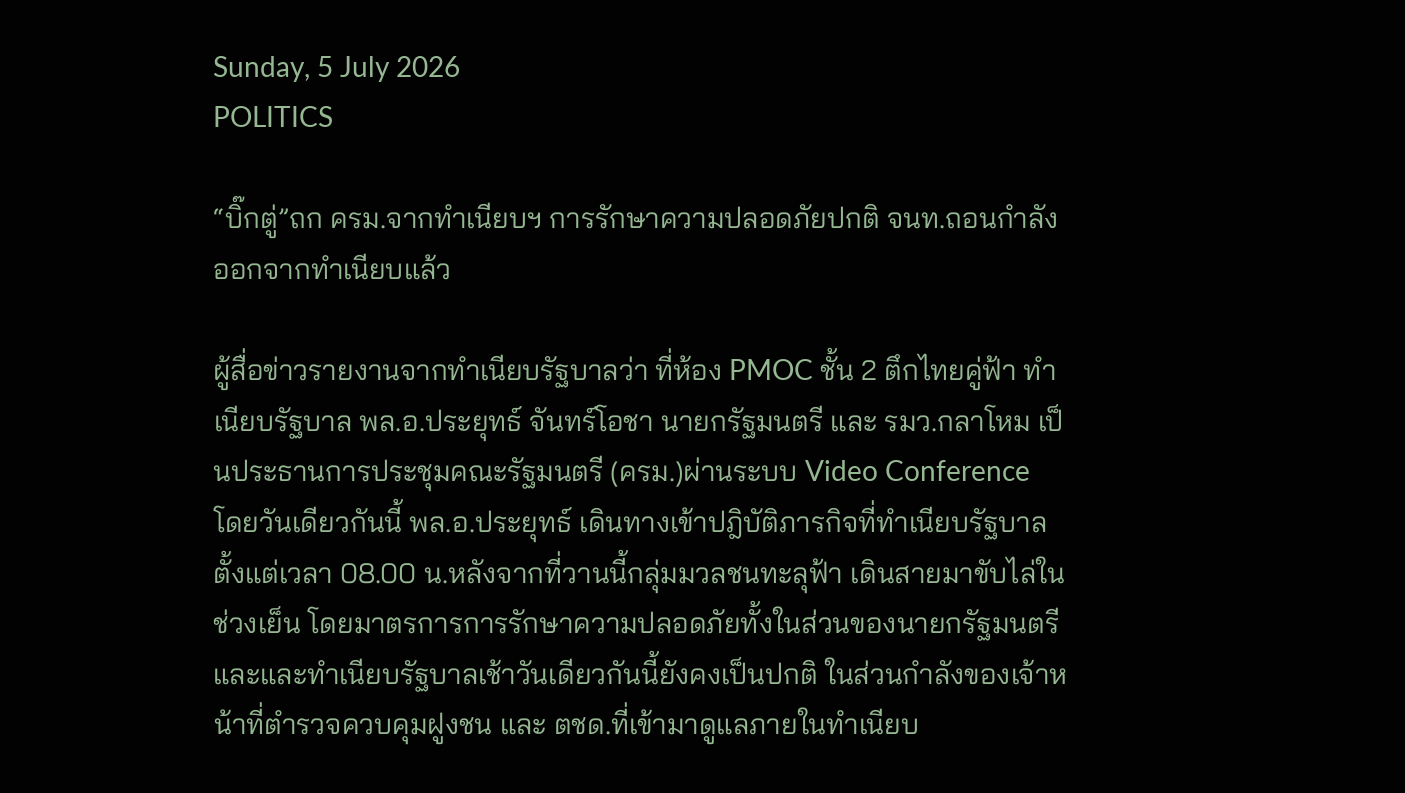Sunday, 5 July 2026
POLITICS

“บิ๊กตู่”ถก ครม.จากทำเนียบฯ การรักษาความปลอดภัยปกติ จนท.ถอนกำลังออกจากทำเนียบแล้ว

ผู้สื่อข่าวรายงานจากทำเนียบรัฐบาลว่า ที่ห้อง PMOC ชั้น 2 ตึกไทยคู่ฟ้า ทำเนียบรัฐบาล พล.อ.ประยุทธ์ จันทร์โอชา นายกรัฐมนตรี และ รมว.กลาโหม เป็นประธานการประชุมคณะรัฐมนตรี (ครม.)ผ่านระบบ Video Conference  โดยวันเดียวกันนี้ พล.อ.ประยุทธ์ เดินทางเข้าปฎิบัติภารกิจที่ทำเนียบรัฐบาล ตั้งแต่เวลา 08.00 น.หลังจากที่วานนี้กลุ่มมวลชนทะลุฟ้า เดินสายมาขับไล่ในช่วงเย็น โดยมาตรการการรักษาความปลอดภัยทั้งในส่วนของนายกรัฐมนตรีและและทำเนียบรัฐบาลเช้าวันเดียวกันนี้ยังคงเป็นปกติ ในส่วนกำลังของเจ้าหน้าที่ตำรวจควบคุมฝูงชน และ ตชด.ที่เข้ามาดูแลภายในทำเนียบ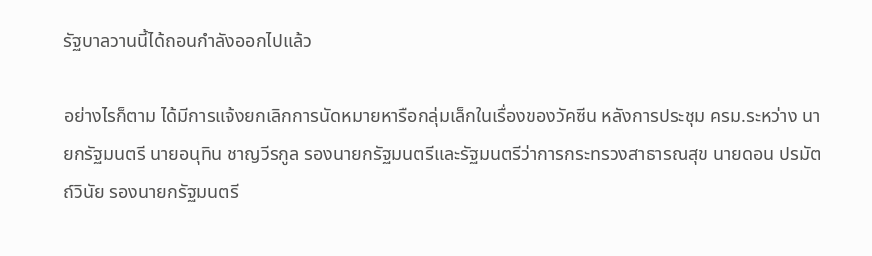รัฐบาลวานนี้ได้ถอนกำลังออกไปแล้ว

อย่างไรก็ตาม ได้มีการแจ้งยกเลิกการนัดหมายหารือกลุ่มเล็กในเรื่องของวัคซีน หลังการประชุม ครม.ระหว่าง นายกรัฐมนตรี นายอนุทิน ชาญวีรกูล รองนายกรัฐมนตรีและรัฐมนตรีว่าการกระทรวงสาธารณสุข นายดอน ปรมัตถ์วินัย รองนายกรัฐมนตรี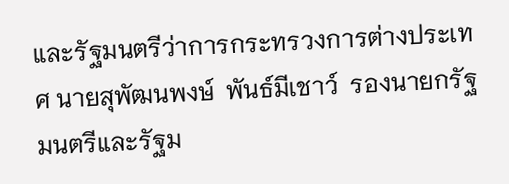และรัฐมนตรีว่าการกระทรวงการต่างประเทศ นายสุพัฒนพงษ์  พันธ์มีเชาว์  รองนายกรัฐมนตรีและรัฐม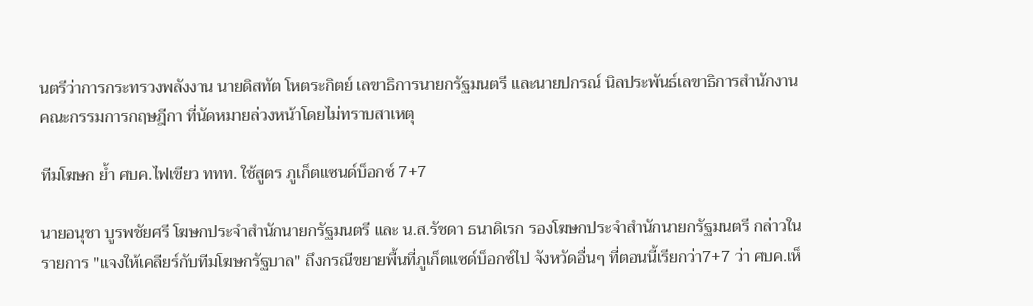นตรีว่าการกระทรวงพลังงาน นายดิสทัต โหตระกิตย์ เลขาธิการนายกรัฐมนตรี และนายปกรณ์ นิลประพันธ์เลขาธิการสำนักงานคณะกรรมการกฤษฎีกา ที่นัดหมายล่วงหน้าโดยไม่ทราบสาเหตุ

ทีมโฆษก ย้ำ ศบค.ไฟเขียว ททท. ใช้สูตร ภูเก็ตแซนด์บ็อกซ์ 7+7

นายอนุชา บูรพชัยศรี โฆษกประจำสำนักนายกรัฐมนตรี และ น.ส.รัชดา ธนาดิเรก รองโฆษกประจำสำนักนายกรัฐมนตรี กล่าวในรายการ "แจงให้เคลียร์กับทีมโฆษกรัฐบาล" ถึงกรณีขยายพื้นที่ภูเก็ตแซด์บ็อกซ์ไป จังหวัดอื่นๆ ที่ตอนนี้เรียกว่า7+7 ว่า ศบค.เห็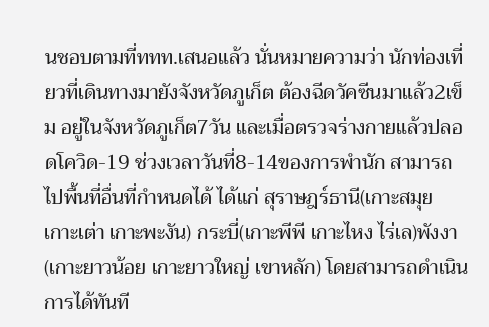นชอบตามที่ททท.เสนอแล้ว นั่นหมายความว่า นักท่องเที่ยวที่เดินทางมายังจังหวัดภูเก็ต ต้องฉีดวัคซีนมาแล้ว2เข็ม อยู่ในจังหวัดภูเก็ต7วัน และเมื่อตรวจร่างกายแล้วปลอดโควิด-19 ช่วงเวลาวันที่8-14ของการพำนัก สามารถไปพื้นที่อื่นที่กำหนดได้ ได้แก่ สุราษฎร์ธานี(เกาะสมุย เกาะเต่า เกาะพะงัน) กระบี่(เกาะพีพี เกาะไหง ไร่เล)พังงา (เกาะยาวน้อย เกาะยาวใหญ่ เขาหลัก) โดยสามารถดำเนินการได้ทันที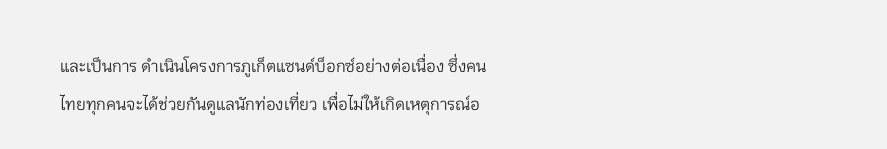และเป็นการ ดำเนินโครงการภูเก็ตแซนด์บ็อกซ์อย่างต่อเนื่อง ซึ่งคนไทยทุกคนจะได้ช่วยกันดูแลนักท่องเที่ยว เพื่อไม่ให้เกิดเหตุการณ์อ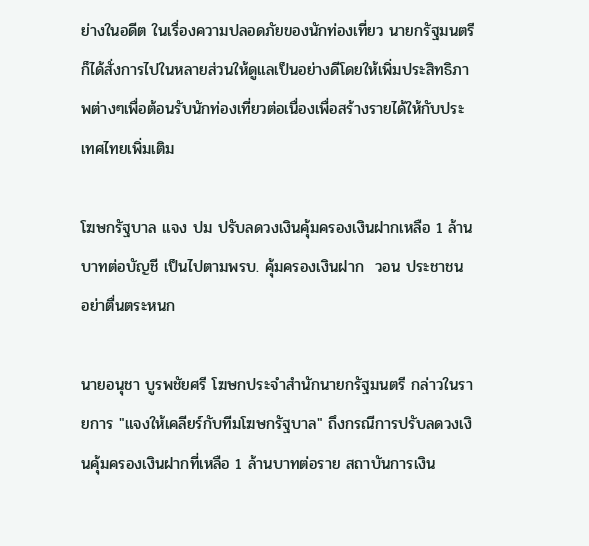ย่างในอดีต ในเรื่องความปลอดภัยของนักท่องเที่ยว นายกรัฐมนตรีก็ได้สั่งการไปในหลายส่วนให้ดูแลเป็นอย่างดีโดยให้เพิ่มประสิทธิภาพต่างๆเพื่อต้อนรับนักท่องเที่ยวต่อเนื่องเพื่อสร้างรายได้ให้กับประเทศไทยเพิ่มเติม

โฆษกรัฐบาล แจง ปม ปรับลดวงเงินคุ้มครองเงินฝากเหลือ 1 ล้านบาทต่อบัญชี เป็นไปตามพรบ. คุ้มครองเงินฝาก  วอน ประชาชน อย่าตื่นตระหนก

นายอนุชา บูรพชัยศรี โฆษกประจำสำนักนายกรัฐมนตรี กล่าวในรายการ "แจงให้เคลียร์กับทีมโฆษกรัฐบาล" ถึงกรณีการปรับลดวงเงินคุ้มครองเงินฝากที่เหลือ 1 ล้านบาทต่อราย สถาบันการเงิน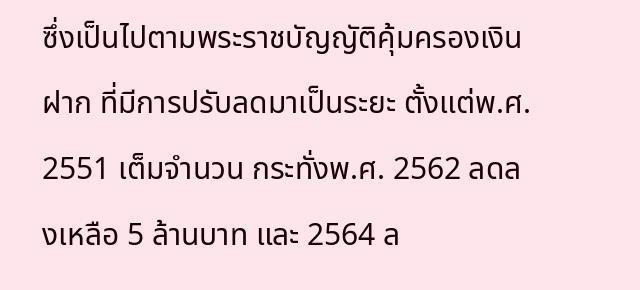ซึ่งเป็นไปตามพระราชบัญญัติคุ้มครองเงินฝาก ที่มีการปรับลดมาเป็นระยะ ตั้งแต่พ.ศ. 2551 เต็มจำนวน กระทั่งพ.ศ. 2562 ลดลงเหลือ 5 ล้านบาท และ 2564 ล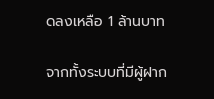ดลงเหลือ 1 ล้านบาท

จากทั้งระบบที่มีผู้ฝาก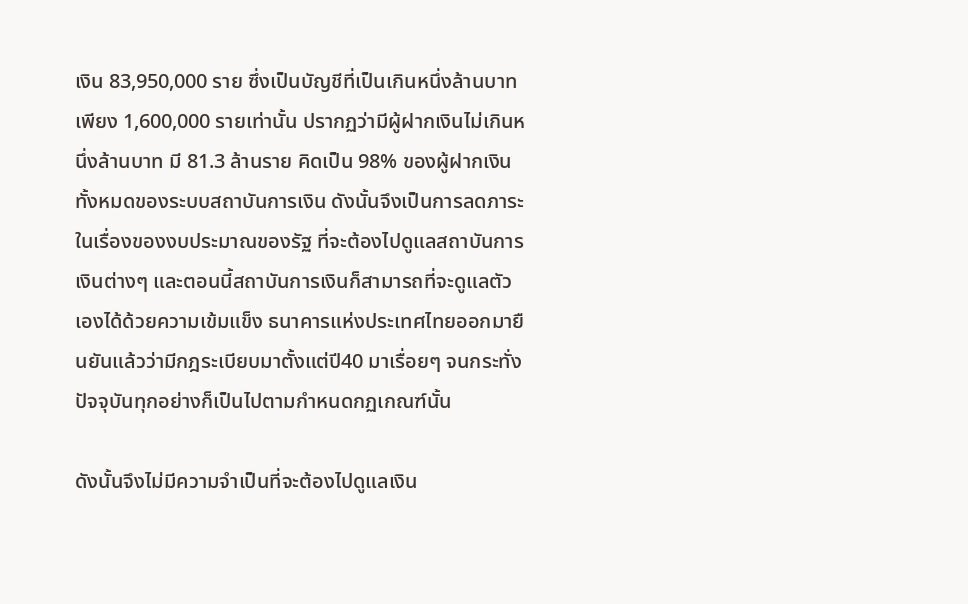เงิน 83,950,000 ราย ซึ่งเป็นบัญชีที่เป็นเกินหนึ่งล้านบาทเพียง 1,600,000 รายเท่านั้น ปรากฏว่ามีผู้ฝากเงินไม่เกินหนึ่งล้านบาท มี 81.3 ล้านราย คิดเป็น 98% ของผู้ฝากเงินทั้งหมดของระบบสถาบันการเงิน ดังนั้นจึงเป็นการลดภาระในเรื่องของงบประมาณของรัฐ ที่จะต้องไปดูแลสถาบันการเงินต่างๆ และตอนนี้สถาบันการเงินก็สามารถที่จะดูแลตัวเองได้ด้วยความเข้มแข็ง ธนาคารแห่งประเทศไทยออกมายืนยันแล้วว่ามีกฎระเบียบมาตั้งแต่ปี40 มาเรื่อยๆ จนกระทั่งปัจจุบันทุกอย่างก็เป็นไปตามกำหนดกฏเกณฑ์นั้น

ดังนั้นจึงไม่มีความจำเป็นที่จะต้องไปดูแลเงิน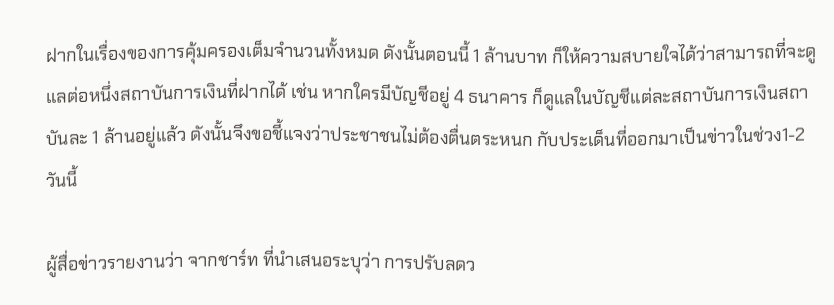ฝากในเรื่องของการคุ้มครองเต็มจำนวนทั้งหมด ดังนั้นตอนนี้ 1 ล้านบาท ก็ให้ความสบายใจได้ว่าสามารถที่จะดูแลต่อหนึ่งสถาบันการเงินที่ฝากได้ เช่น หากใครมีบัญชีอยู่ 4 ธนาคาร ก็ดูแลในบัญชีแต่ละสถาบันการเงินสถาบันละ 1 ล้านอยู่แล้ว ดังนั้นจึงขอชี้แจงว่าประชาชนไม่ต้องตื่นตระหนก กับประเด็นที่ออกมาเป็นข่าวในช่วง1-2 วันนี้

ผู้สื่อข่าวรายงานว่า จากชาร์ท ที่นำเสนอระบุว่า การปรับลดว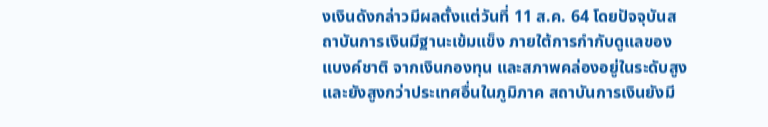งเงินดังกล่าวมีผลตั้งแต่วันที่ 11 ส.ค. 64 โดยปัจจุบันสถาบันการเงินมีฐานะเข้มแข็ง ภายใต้การกำกับดูแลของแบงค์ชาติ จากเงินกองทุน และสภาพคล่องอยู่ในระดับสูง และยังสูงกว่าประเทศอื่นในภูมิภาค สถาบันการเงินยังมี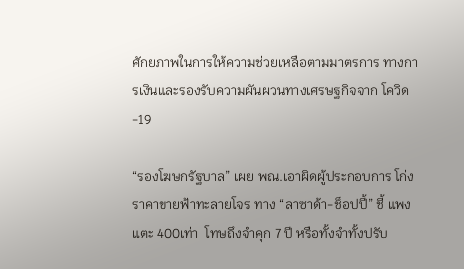ศักยภาพในการให้ความช่วยเหลือตามมาตรการ ทางการเงินและรองรับความผันผวนทางเศรษฐกิจจาก โควิด-19

“รองโฆษกรัฐบาล” เผย พณ.เอาผิดผู้ประกอบการ โก่งราคาขายฟ้าทะลายโจร ทาง “ลาซาด้า-ช็อปปี้” ชี้ แพงแตะ 400เท่า  โทษถึงจำคุก 7 ปี หรือทั้งจำทั้งปรับ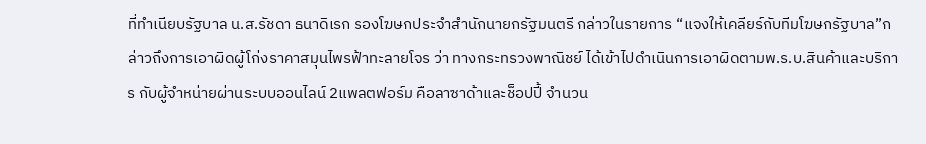ที่ทำเนียบรัฐบาล น.ส.รัชดา ธนาดิเรก รองโฆษกประจำสำนักนายกรัฐมนตรี กล่าวในรายการ “แจงให้เคลียร์กับทีมโฆษกรัฐบาล”กล่าวถึงการเอาผิดผู้โก่งราคาสมุนไพรฟ้าทะลายโจร ว่า ทางกระทรวงพาณิชย์ ได้เข้าไปดำเนินการเอาผิดตามพ.ร.บ.สินค้าและบริการ กับผู้จำหน่ายผ่านระบบออนไลน์ 2แพลตฟอร์ม คือลาซาด้าและช็อปปี้ จำนวน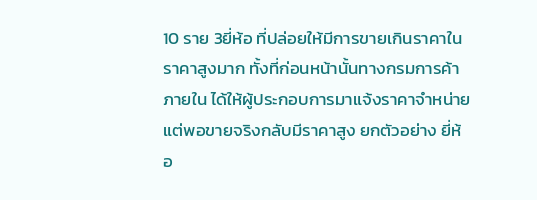10 ราย 3ยี่ห้อ ที่ปล่อยให้มีการขายเกินราคาในราคาสูงมาก ทั้งที่ก่อนหน้านั้นทางกรมการค้าภายใน ได้ให้ผู้ประกอบการมาแจ้งราคาจำหน่าย แต่พอขายจริงกลับมีราคาสูง ยกตัวอย่าง ยี่ห้อ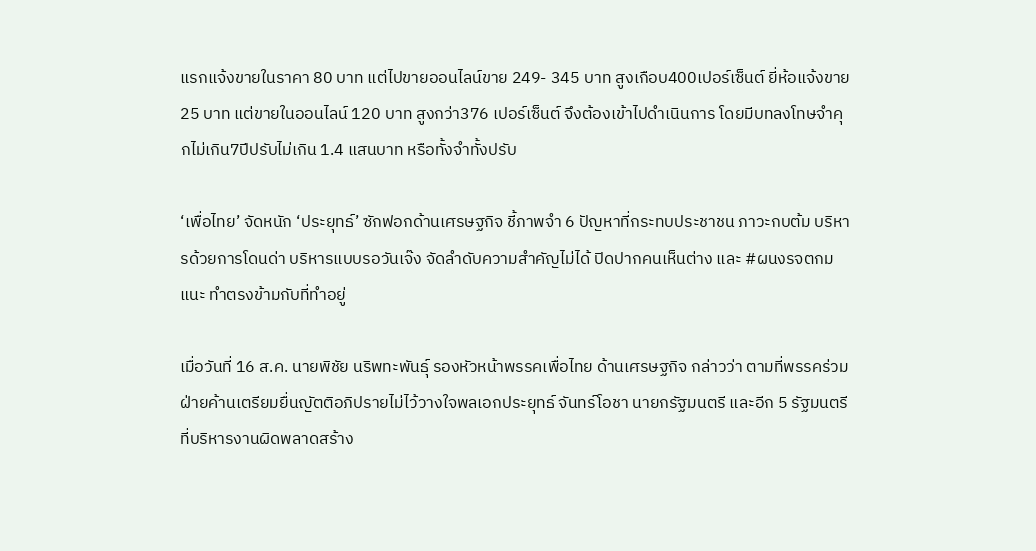แรกแจ้งขายในราคา 80 บาท แต่ไปขายออนไลน์ขาย 249- 345 บาท สูงเกือบ400เปอร์เซ็นต์ ยี่ห้อแจ้งขาย 25 บาท แต่ขายในออนไลน์ 120 บาท สูงกว่า376 เปอร์เซ็นต์ จึงต้องเข้าไปดำเนินการ โดยมีบทลงโทษจำคุกไม่เกิน7ปีปรับไม่เกิน 1.4 แสนบาท หรือทั้งจำทั้งปรับ

‘เพื่อไทย’ จัดหนัก ‘ประยุทธ์’ ซักฟอกด้านเศรษฐกิจ ชี้ภาพจำ 6 ปัญหาที่กระทบประชาชน ภาวะกบต้ม บริหารด้วยการโดนด่า บริหารแบบรอวันเจ๊ง จัดลำดับความสำคัญไม่ได้ ปิดปากคนเห็นต่าง และ #ผนงรจตกม แนะ ทำตรงข้ามกับที่ทำอยู่

เมื่อวันที่ 16 ส.ค. นายพิชัย นริพทะพันธุ์ รองหัวหน้าพรรคเพื่อไทย ด้านเศรษฐกิจ กล่าวว่า ตามที่พรรคร่วมฝ่ายค้านเตรียมยื่นญัตติอภิปรายไม่ไว้วางใจพลเอกประยุทธ์ จันทร์โอชา นายกรัฐมนตรี และอีก 5 รัฐมนตรีที่บริหารงานผิดพลาดสร้าง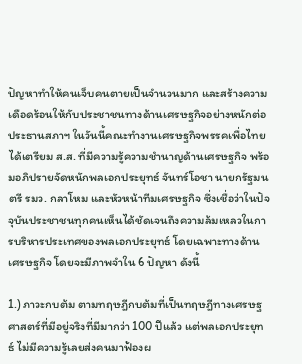ปัญหาทำให้คนเจ็บคนตายเป็นจำนวนมาก และสร้างความเดือดร้อนให้กับประชาชนทางด้านเศรษฐกิจอย่างหนักต่อประธานสภาฯ ในวันนี้คณะทำงานเศรษฐกิจพรรคเพื่อไทยได้เตรียม ส.ส. ที่มีความรู้ความชำนาญด้านเศรษฐกิจ พร้อมอภิปรายจัดหนักพลเอกประยุทธ์ จันทร์โอชา นายกรัฐมนตรี รมว. กลาโหม และหัวหน้าทีมเศรษฐกิจ ซึ่งเชื่อว่าในปัจจุบันประชาชนทุกคนเห็นได้ชัดเจนถึงความล้มเหลวในการบริหารประเทศของพลเอกประยุทธ์ โดยเฉพาะทางด้านเศรษฐกิจ โดยจะมีภาพจำใน 6 ปัญหา ดังนี้

1.) ภาวะกบต้ม ตามทฤษฎีกบต้มที่เป็นทฤษฎีทางเศรษฐศาสตร์ที่มีอยู่จริงที่มีมากว่า 100 ปีแล้ว แต่พลเอกประยุทธ์ ไม่มีความรู้เลยส่งคนมาฟ้องผ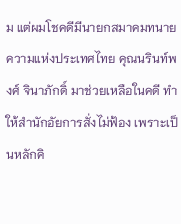ม แต่ผมโชคดีมีนายกสมาคมทนายความแห่งประเทศไทย คุณนรินท์พงศ์ จินาภักดิ์ มาช่วยเหลือในคดี ทำให้สำนักอัยการสั่งไม่ฟ้อง เพราะเป็นหลักคิ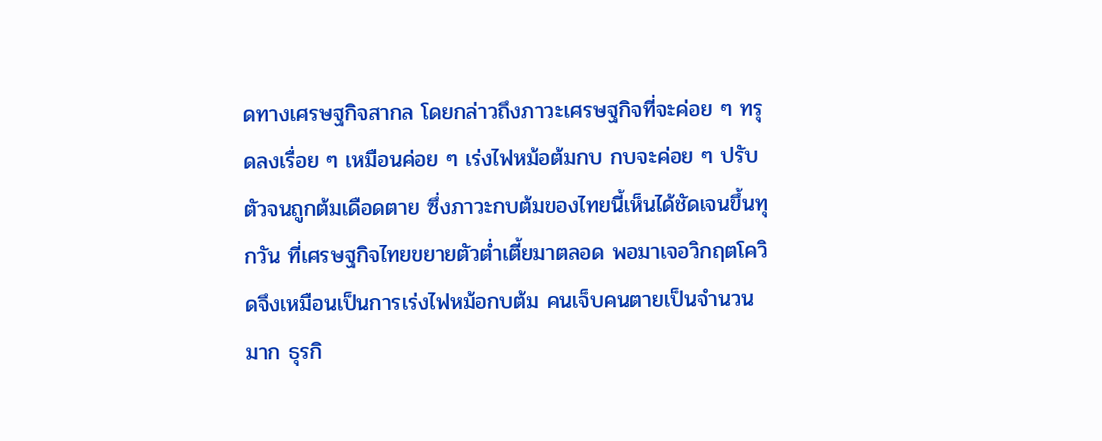ดทางเศรษฐกิจสากล โดยกล่าวถึงภาวะเศรษฐกิจที่จะค่อย ๆ ทรุดลงเรื่อย ๆ เหมือนค่อย ๆ เร่งไฟหม้อต้มกบ กบจะค่อย ๆ ปรับตัวจนถูกต้มเดือดตาย ซึ่งภาวะกบต้มของไทยนี้เห็นได้ชัดเจนขึ้นทุกวัน ที่เศรษฐกิจไทยขยายตัวต่ำเตี้ยมาตลอด พอมาเจอวิกฤตโควิดจึงเหมือนเป็นการเร่งไฟหม้อกบต้ม คนเจ็บคนตายเป็นจำนวนมาก ธุรกิ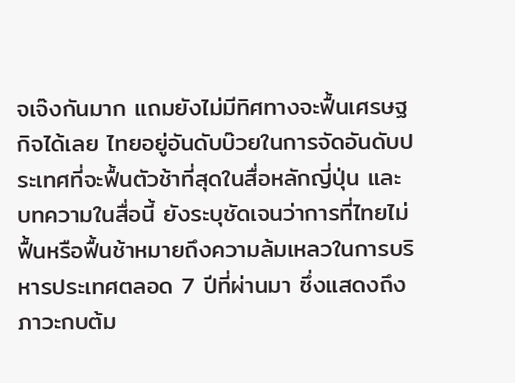จเจ๊งกันมาก แถมยังไม่มีทิศทางจะฟื้นเศรษฐกิจได้เลย ไทยอยู่อันดับบ๊วยในการจัดอันดับประเทศที่จะฟื้นตัวช้าที่สุดในสื่อหลักญี่ปุ่น และบทความในสื่อนี้ ยังระบุชัดเจนว่าการที่ไทยไม่ฟื้นหรือฟื้นช้าหมายถึงความล้มเหลวในการบริหารประเทศตลอด 7 ปีที่ผ่านมา ซึ่งแสดงถึงภาวะกบต้ม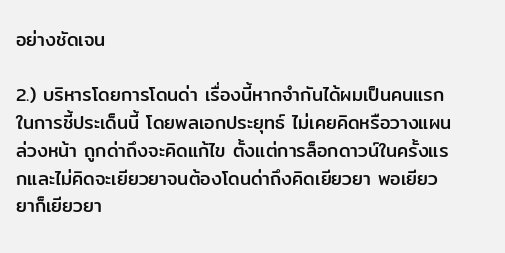อย่างชัดเจน

2.) บริหารโดยการโดนด่า เรื่องนี้หากจำกันได้ผมเป็นคนแรกในการชี้ประเด็นนี้ โดยพลเอกประยุทธ์ ไม่เคยคิดหรือวางแผนล่วงหน้า ถูกด่าถึงจะคิดแก้ไข ตั้งแต่การล็อกดาวน์ในครั้งแรกและไม่คิดจะเยียวยาจนต้องโดนด่าถึงคิดเยียวยา พอเยียวยาก็เยียวยา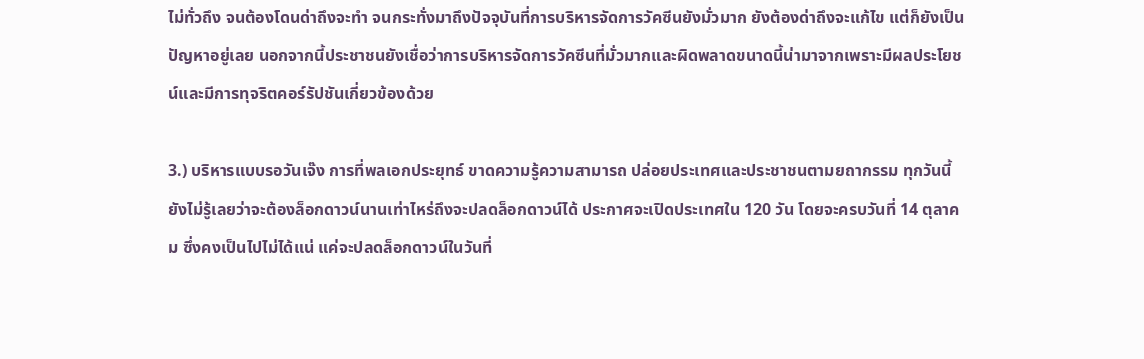ไม่ทั่วถึง จนต้องโดนด่าถึงจะทำ จนกระทั่งมาถึงปัจจุบันที่การบริหารจัดการวัคซีนยังมั่วมาก ยังต้องด่าถึงจะแก้ไข แต่ก็ยังเป็นปัญหาอยู่เลย นอกจากนี้ประชาชนยังเชื่อว่าการบริหารจัดการวัคซีนที่มั่วมากและผิดพลาดขนาดนี้น่ามาจากเพราะมีผลประโยชน์และมีการทุจริตคอร์รัปชันเกี่ยวข้องด้วย

3.) บริหารแบบรอวันเจ๊ง การที่พลเอกประยุทธ์ ขาดความรู้ความสามารถ ปล่อยประเทศและประชาชนตามยถากรรม ทุกวันนี้ยังไม่รู้เลยว่าจะต้องล็อกดาวน์นานเท่าไหร่ถึงจะปลดล็อกดาวน์ได้ ประกาศจะเปิดประเทศใน 120 วัน โดยจะครบวันที่ 14 ตุลาคม ซึ่งคงเป็นไปไม่ได้แน่ แค่จะปลดล็อกดาวน์ในวันที่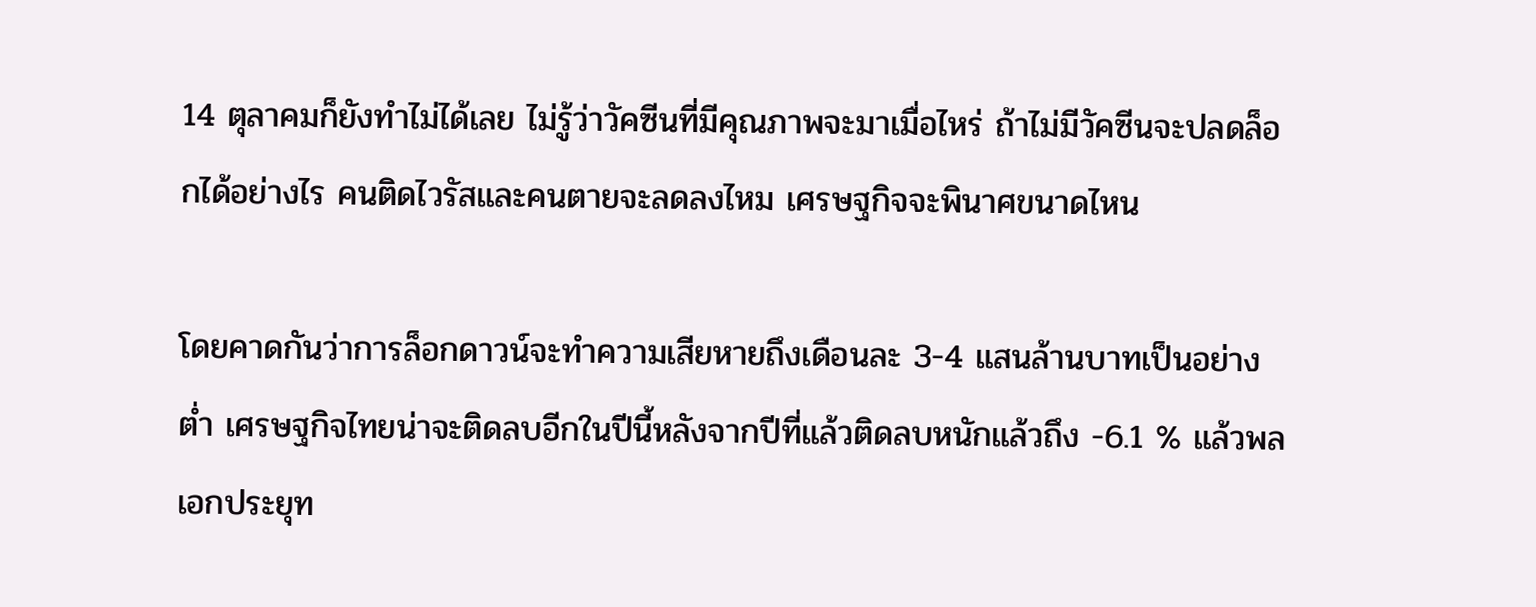14 ตุลาคมก็ยังทำไม่ได้เลย ไม่รู้ว่าวัคซีนที่มีคุณภาพจะมาเมื่อไหร่ ถ้าไม่มีวัคซีนจะปลดล็อกได้อย่างไร คนติดไวรัสและคนตายจะลดลงไหม เศรษฐกิจจะพินาศขนาดไหน

โดยคาดกันว่าการล็อกดาวน์จะทำความเสียหายถึงเดือนละ 3-4 แสนล้านบาทเป็นอย่างต่ำ เศรษฐกิจไทยน่าจะติดลบอีกในปีนี้หลังจากปีที่แล้วติดลบหนักแล้วถึง -6.1 % แล้วพลเอกประยุท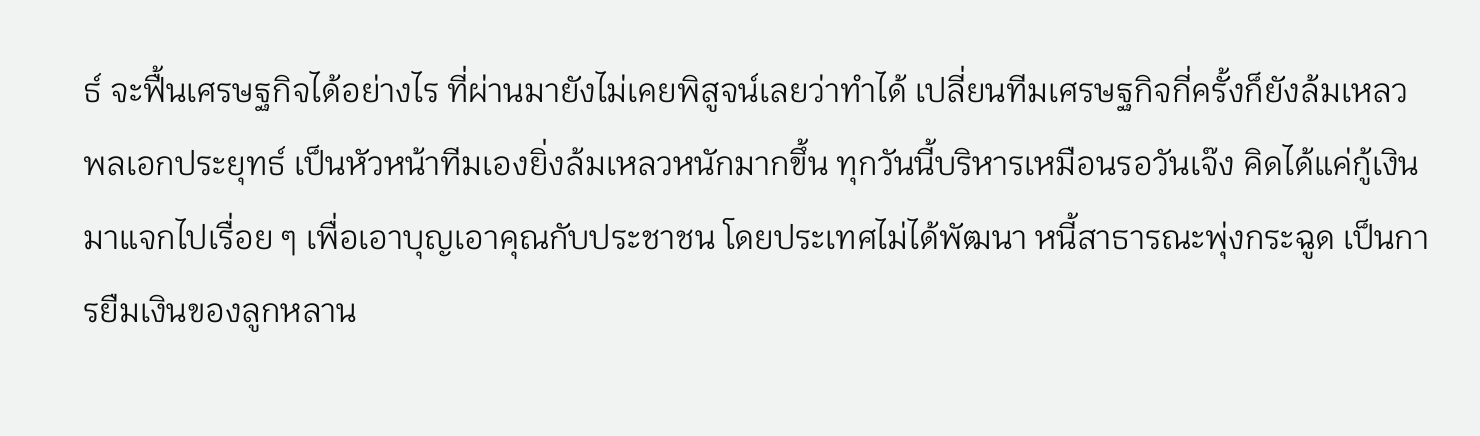ธ์ จะฟื้นเศรษฐกิจได้อย่างไร ที่ผ่านมายังไม่เคยพิสูจน์เลยว่าทำได้ เปลี่ยนทีมเศรษฐกิจกี่ครั้งก็ยังล้มเหลว พลเอกประยุทธ์ เป็นหัวหน้าทีมเองยิ่งล้มเหลวหนักมากขึ้น ทุกวันนี้บริหารเหมือนรอวันเจ๊ง คิดได้แค่กู้เงินมาแจกไปเรื่อย ๆ เพื่อเอาบุญเอาคุณกับประชาชน โดยประเทศไม่ได้พัฒนา หนี้สาธารณะพุ่งกระฉูด เป็นการยืมเงินของลูกหลาน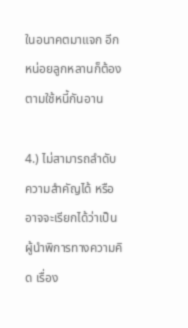ในอนาคตมาแจก อีกหน่อยลูกหลานก็ต้องตามใช้หนี้กันอาน

4.) ไม่สามารถลำดับความสำคัญได้ หรืออาจจะเรียกได้ว่าเป็นผู้นำพิการทางความคิด เรื่อง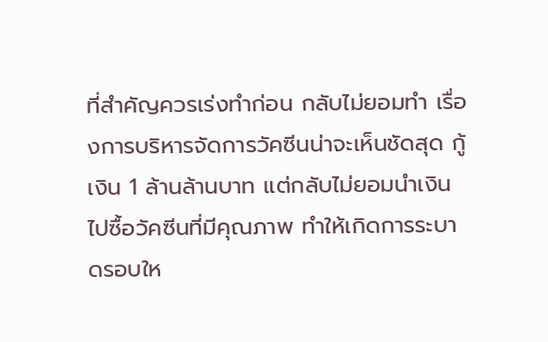ที่สำคัญควรเร่งทำก่อน กลับไม่ยอมทำ เรื่องการบริหารจัดการวัคซีนน่าจะเห็นชัดสุด กู้เงิน 1 ล้านล้านบาท แต่กลับไม่ยอมนำเงินไปซื้อวัคซีนที่มีคุณภาพ ทำให้เกิดการระบาดรอบให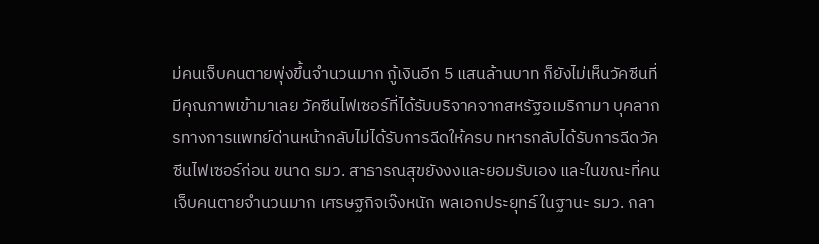ม่คนเจ็บคนตายพุ่งขึ้นจำนวนมาก กู้เงินอีก 5 แสนล้านบาท ก็ยังไม่เห็นวัคซีนที่มีคุณภาพเข้ามาเลย วัคซีนไฟเซอร์ที่ได้รับบริจาคจากสหรัฐอเมริกามา บุคลากรทางการแพทย์ด่านหน้ากลับไม่ได้รับการฉีดให้ครบ ทหารกลับได้รับการฉีดวัคซีนไฟเซอร์ก่อน ขนาด รมว. สาธารณสุขยังงงและยอมรับเอง และในขณะที่คนเจ็บคนตายจำนวนมาก เศรษฐกิจเจ๊งหนัก พลเอกประยุทธ์ ในฐานะ รมว. กลา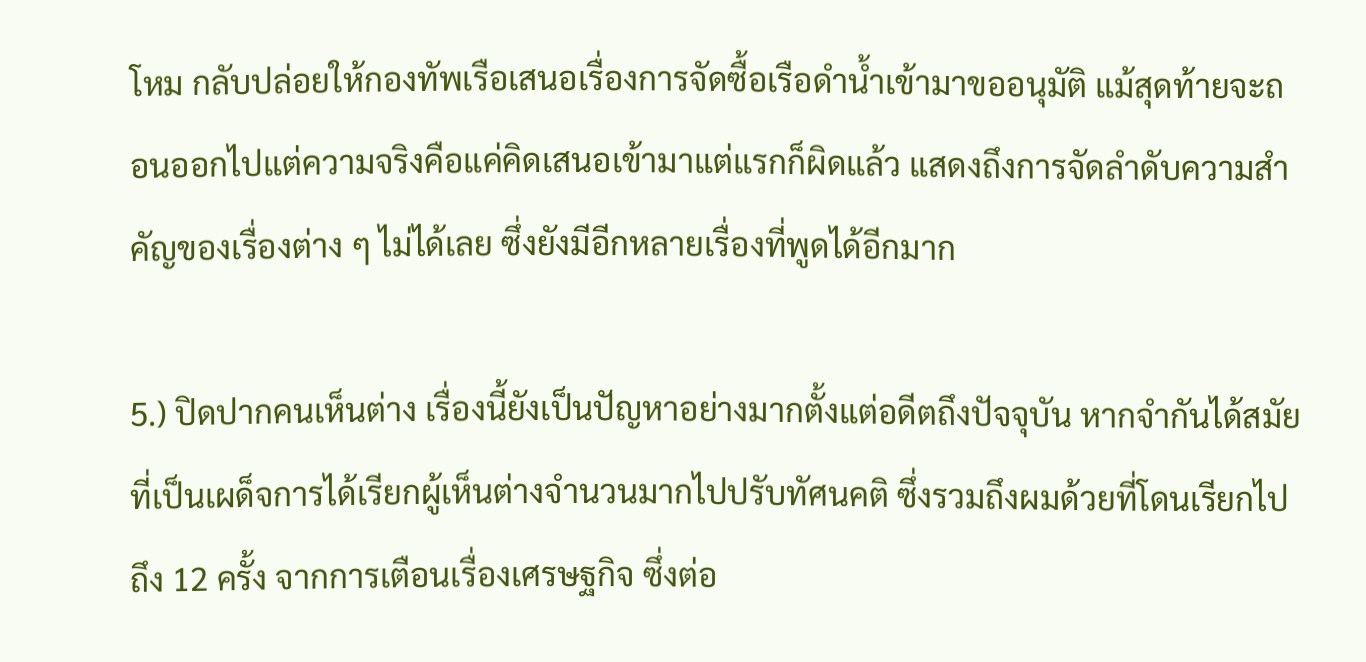โหม กลับปล่อยให้กองทัพเรือเสนอเรื่องการจัดซื้อเรือดำน้ำเข้ามาขออนุมัติ แม้สุดท้ายจะถอนออกไปแต่ความจริงคือแค่คิดเสนอเข้ามาแต่แรกก็ผิดแล้ว แสดงถึงการจัดลำดับความสำคัญของเรื่องต่าง ๆ ไม่ได้เลย ซึ่งยังมีอีกหลายเรื่องที่พูดได้อีกมาก

5.) ปิดปากคนเห็นต่าง เรื่องนี้ยังเป็นปัญหาอย่างมากตั้งแต่อดีตถึงปัจจุบัน หากจำกันได้สมัยที่เป็นเผด็จการได้เรียกผู้เห็นต่างจำนวนมากไปปรับทัศนคติ ซึ่งรวมถึงผมด้วยที่โดนเรียกไปถึง 12 ครั้ง จากการเตือนเรื่องเศรษฐกิจ ซึ่งต่อ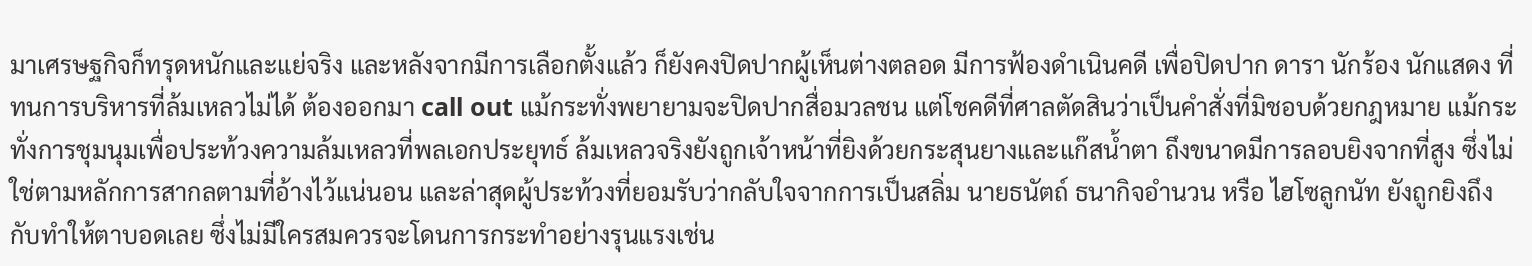มาเศรษฐกิจก็ทรุดหนักและแย่จริง และหลังจากมีการเลือกตั้งแล้ว ก็ยังคงปิดปากผู้เห็นต่างตลอด มีการฟ้องดำเนินคดี เพื่อปิดปาก ดารา นักร้อง นักแสดง ที่ทนการบริหารที่ล้มเหลวไม่ได้ ต้องออกมา call out แม้กระทั่งพยายามจะปิดปากสื่อมวลชน แต่โชคดีที่ศาลตัดสินว่าเป็นคำสั่งที่มิชอบด้วยกฎหมาย แม้กระทั่งการชุมนุมเพื่อประท้วงความล้มเหลวที่พลเอกประยุทธ์ ล้มเหลวจริงยังถูกเจ้าหน้าที่ยิงด้วยกระสุนยางและแก๊สน้ำตา ถึงขนาดมีการลอบยิงจากที่สูง ซึ่งไม่ใช่ตามหลักการสากลตามที่อ้างไว้แน่นอน และล่าสุดผู้ประท้วงที่ยอมรับว่ากลับใจจากการเป็นสลิ่ม นายธนัตถ์ ธนากิจอำนวน หรือ ไฮโซลูกนัท ยังถูกยิงถึงกับทำให้ตาบอดเลย ซึ่งไม่มีใครสมควรจะโดนการกระทำอย่างรุนแรงเช่น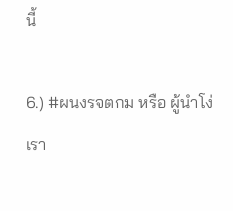นี้

6.) #ผนงรจตกม หรือ ผู้นำโง่เรา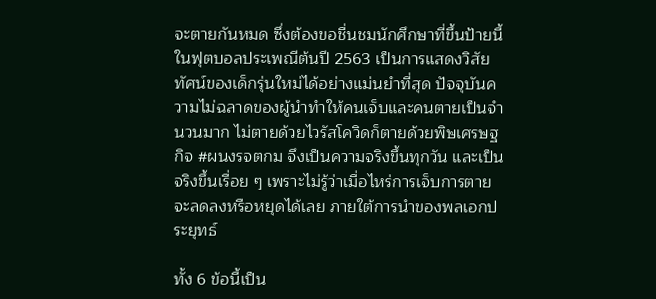จะตายกันหมด ซึ่งต้องขอชื่นชมนักศึกษาที่ขึ้นป้ายนี้ในฟุตบอลประเพณีต้นปี 2563 เป็นการแสดงวิสัยทัศน์ของเด็กรุ่นใหม่ได้อย่างแม่นยำที่สุด ปัจจุบันความไม่ฉลาดของผู้นำทำให้คนเจ็บและคนตายเป็นจำนวนมาก ไม่ตายด้วยไวรัสโควิดก็ตายด้วยพิษเศรษฐกิจ #ผนงรจตกม จึงเป็นความจริงขึ้นทุกวัน และเป็นจริงขึ้นเรื่อย ๆ เพราะไม่รู้ว่าเมื่อไหร่การเจ็บการตายจะลดลงหรือหยุดได้เลย ภายใต้การนำของพลเอกประยุทธ์

ทั้ง 6 ข้อนี้เป็น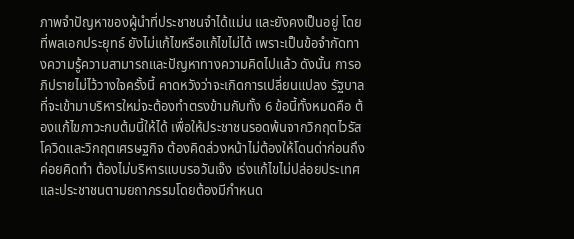ภาพจำปัญหาของผู้นำที่ประชาชนจำได้แม่น และยังคงเป็นอยู่ โดยที่พลเอกประยุทธ์ ยังไม่แก้ไขหรือแก้ไขไม่ได้ เพราะเป็นข้อจำกัดทางความรู้ความสามารถและปัญหาทางความคิดไปแล้ว ดังนั้น การอภิปรายไม่ไว้วางใจครั้งนี้ คาดหวังว่าจะเกิดการเปลี่ยนแปลง รัฐบาลที่จะเข้ามาบริหารใหม่จะต้องทำตรงข้ามกับทั้ง 6 ข้อนี้ทั้งหมดคือ ต้องแก้ไขภาวะกบต้มนี้ให้ได้ เพื่อให้ประชาชนรอดพ้นจากวิกฤตไวรัสโควิดและวิกฤตเศรษฐกิจ ต้องคิดล่วงหน้าไม่ต้องให้โดนด่าก่อนถึงค่อยคิดทำ ต้องไม่บริหารแบบรอวันเจ๊ง เร่งแก้ไขไม่ปล่อยประเทศและประชาชนตามยถากรรมโดยต้องมีกำหนด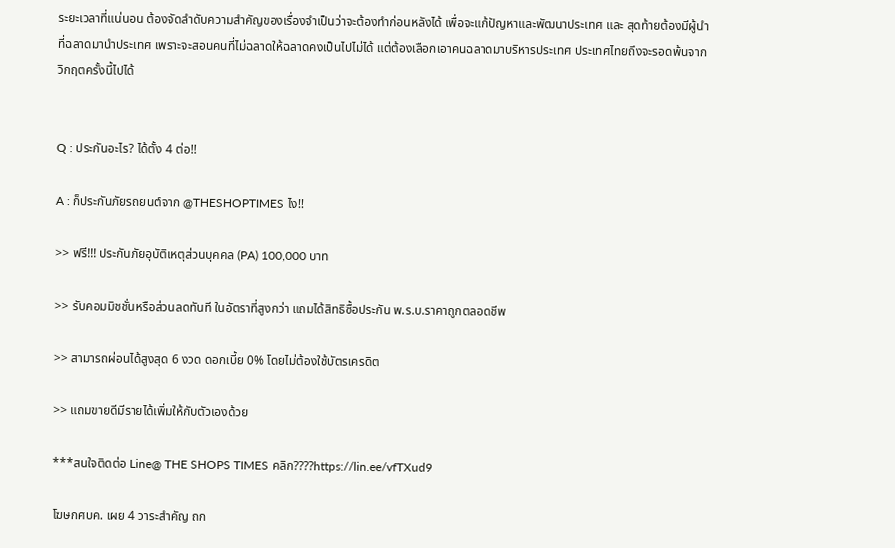ระยะเวลาที่แน่นอน ต้องจัดลำดับความสำคัญของเรื่องจำเป็นว่าจะต้องทำก่อนหลังได้ เพื่อจะแก้ปัญหาและพัฒนาประเทศ และ สุดท้ายต้องมีผู้นำที่ฉลาดมานำประเทศ เพราะจะสอนคนที่ไม่ฉลาดให้ฉลาดคงเป็นไปไม่ได้ แต่ต้องเลือกเอาคนฉลาดมาบริหารประเทศ ประเทศไทยถึงจะรอดพ้นจากวิกฤตครั้งนี้ไปได้


Q : ประกันอะไร? ได้ตั้ง 4 ต่อ!!

A : ก็ประกันภัยรถยนต์จาก @THESHOPTIMES ไง!!

>> ฟรี!!! ประกันภัยอุบัติเหตุส่วนบุคคล (PA) 100,000 บาท

>> รับคอมมิชชั่นหรือส่วนลดทันที ในอัตราที่สูงกว่า แถมได้สิทธิซื้อประกัน พ.ร.บ.ราคาถูกตลอดชีพ

>> สามารถผ่อนได้สูงสุด 6 งวด ดอกเบี้ย 0% โดยไม่ต้องใช้บัตรเครดิต

>> แถมขายดีมีรายได้เพิ่มให้กับตัวเองด้วย

***สนใจติดต่อ Line@ THE SHOPS TIMES คลิก????https://lin.ee/vfTXud9

โฆษกศบค. เผย 4 วาระสำคัญ ถก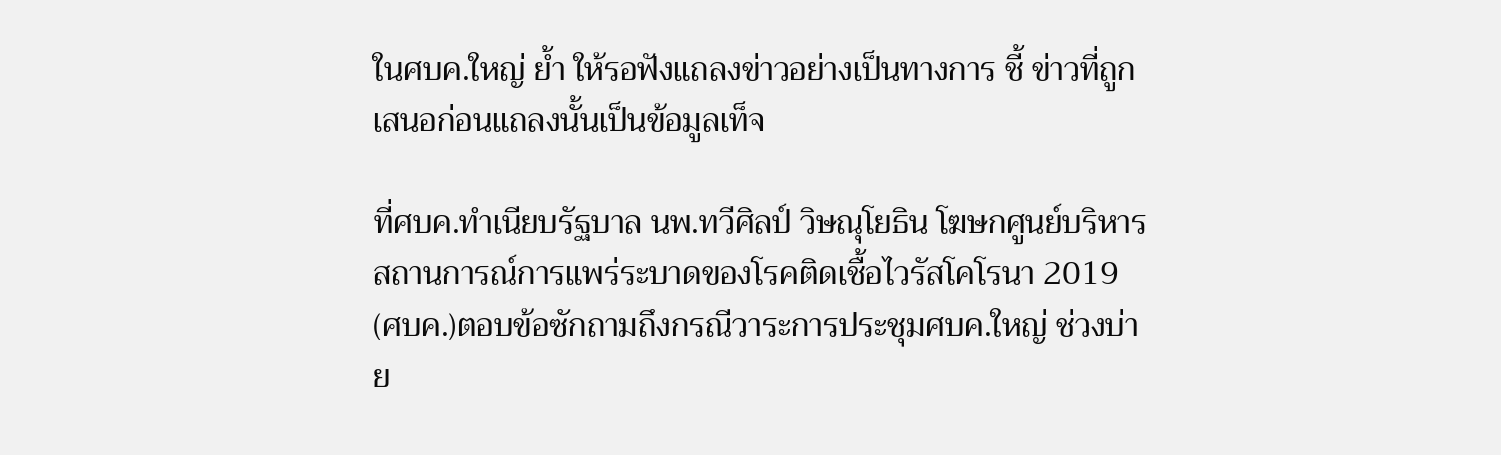ในศบค.ใหญ่ ย้ำ ให้รอฟังแถลงข่าวอย่างเป็นทางการ ชี้ ข่าวที่ถูกเสนอก่อนแถลงนั้นเป็นข้อมูลเท็จ

ที่ศบค.ทำเนียบรัฐบาล นพ.ทวีศิลป์ วิษณุโยธิน โฆษกศูนย์บริหารสถานการณ์การแพร่ระบาดของโรคติดเชื้อไวรัสโคโรนา 2019 (ศบค.)ตอบข้อซักถามถึงกรณีวาระการประชุมศบค.ใหญ่ ช่วงบ่าย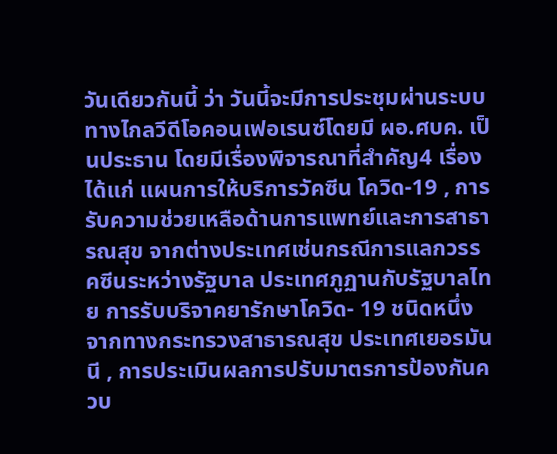วันเดียวกันนี้ ว่า วันนี้จะมีการประชุมผ่านระบบทางไกลวีดีโอคอนเฟอเรนซ์โดยมี ผอ.ศบค. เป็นประธาน โดยมีเรื่องพิจารณาที่สำคัญ4 เรื่อง ได้แก่ แผนการให้บริการวัคซีน โควิด-19 , การรับความช่วยเหลือด้านการแพทย์และการสาธารณสุข จากต่างประเทศเช่นกรณีการแลกวรรคซีนระหว่างรัฐบาล ประเทศภูฏานกับรัฐบาลไทย การรับบริจาคยารักษาโควิด- 19 ชนิดหนึ่ง จากทางกระทรวงสาธารณสุข ประเทศเยอรมันนี , การประเมินผลการปรับมาตรการป้องกันควบ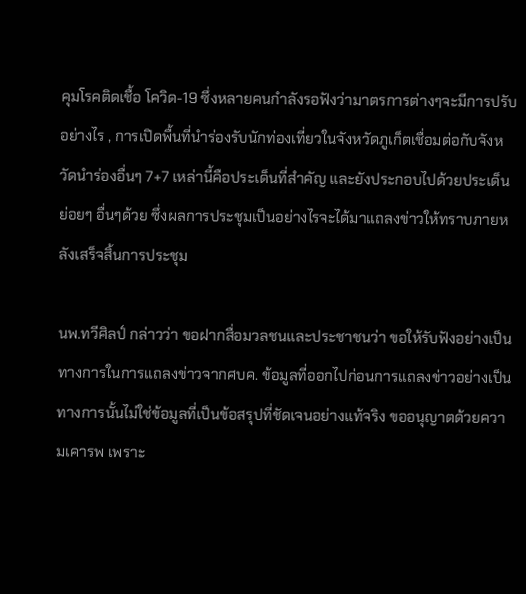คุมโรคติดเชื้อ โควิด-19 ซึ่งหลายคนกำลังรอฟังว่ามาตรการต่างๆจะมีการปรับอย่างไร , การเปิดพื้นที่นำร่องรับนักท่องเที่ยวในจังหวัดภูเก็ตเชื่อมต่อกับจังหวัดนำร่องอื่นๆ 7+7 เหล่านี้คือประเด็นที่สำคัญ และยังประกอบไปด้วยประเด็นย่อยๆ อื่นๆด้วย ซึ่งผลการประชุมเป็นอย่างไรจะได้มาแถลงข่าวให้ทราบภายหลังเสร็จสิ้นการประชุม

นพ.ทวีศิลป์ กล่าวว่า ขอฝากสื่อมวลชนและประชาชนว่า ขอให้รับฟังอย่างเป็นทางการในการแถลงข่าวจากศบค. ข้อมูลที่ออกไปก่อนการแถลงข่าวอย่างเป็นทางการนั้นไม่ใช่ข้อมูลที่เป็นข้อสรุปที่ชัดเจนอย่างแท้จริง ขออนุญาตด้วยความเคารพ เพราะ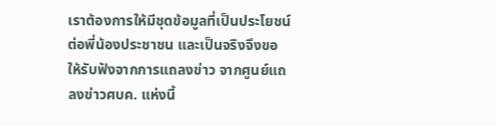เราต้องการให้มีชุดข้อมูลที่เป็นประโยชน์ต่อพี่น้องประชาชน และเป็นจริงจึงขอให้รับฟังจากการแถลงข่าว จากศูนย์แถลงข่าวศบค. แห่งนี้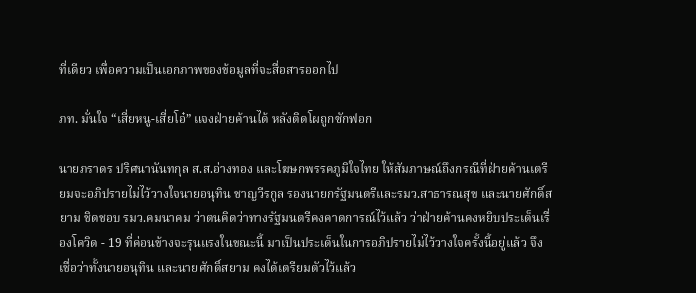ที่เดียว เพื่อความเป็นเอกภาพของข้อมูลที่จะสื่อสารออกไป

ภท. มั่นใจ “เสี่ยหนู-เสี่ยโอ๋” แจงฝ่ายค้านได้ หลังติดโผถูกซักฟอก

นายภราดร ปริศนานันทกุล ส.ส.อ่างทอง และโฆษกพรรคภูมิใจไทย ให้สัมภาษณ์ถึงกรณีที่ฝ่ายค้านเตรียมจะอภิปรายไม่ไว้วางใจนายอนุทิน ชาญวีรกูล รองนายกรัฐมนตรีและรมว.สาธารณสุข และนายศักดิ์สยาม ชิดชอบ รมว.คมนาคม ว่าตนคิดว่าทางรัฐมนตรีคงคาดการณ์ไว้แล้ว ว่าฝ่ายค้านคงหยิบประเด็นเรื่องโควิด - 19 ที่ค่อนข้างจะรุนแรงในขณะนี้ มาเป็นประเด็นในการอภิปรายไม่ไว้วางใจครั้งนี้อยู่แล้ว จึงเชื่อว่าทั้งนายอนุทิน และนายศักดิ์สยาม คงได้เตรียมตัวไว้แล้ว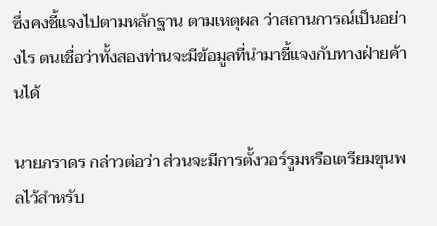ซึ่งคงชี้แจงไปตามหลักฐาน ตามเหตุผล ว่าสถานการณ์เป็นอย่างไร ตนเชื่อว่าทั้งสองท่านจะมีข้อมูลที่นำมาชี้แจงกับทางฝ่ายค้านได้

นายภราดร กล่าวต่อว่า ส่วนจะมีการตั้งวอร์รูมหรือเตรียมขุนพลไว้สำหรับ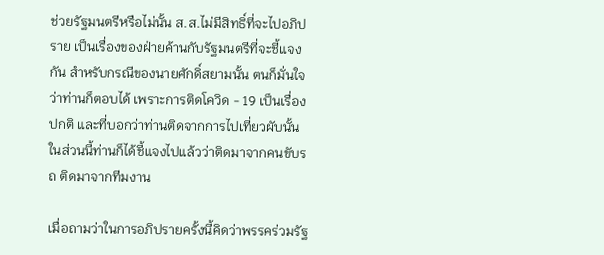ช่วยรัฐมนตรีหรือไม่นั้น ส.ส.ไม่มีสิทธิ์ที่จะไปอภิปราย เป็นเรื่องของฝ่ายค้านกับรัฐมนตรีที่จะชี้แจงกัน สำหรับกรณีของนายศักดิ์สยามนั้น ตนก็มั่นใจว่าท่านก็ตอบได้ เพราะการติดโควิด - 19 เป็นเรื่องปกติ และที่บอกว่าท่านติดจากการไปเที่ยวผับนั้น ในส่วนนี้ท่านก็ได้ชี้แจงไปแล้วว่าติดมาจากคนขับรถ ติดมาจากทีมงาน

เมื่อถามว่าในการอภิปรายครั้งนี้คิดว่าพรรคร่วมรัฐ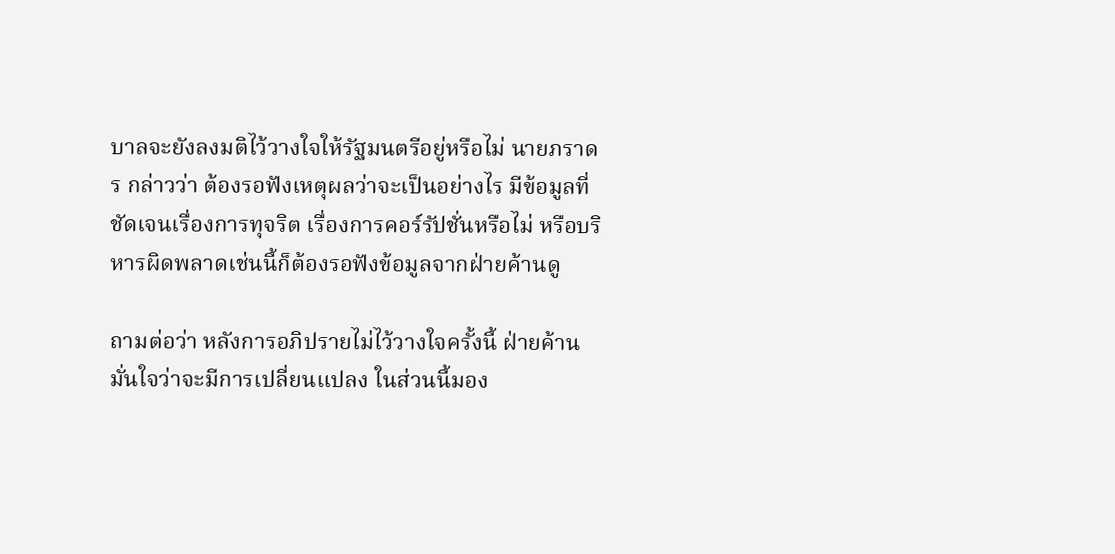บาลจะยังลงมติไว้วางใจให้รัฐมนตรีอยู่หรือไม่ นายภราดร กล่าวว่า ต้องรอฟังเหตุผลว่าจะเป็นอย่างไร มีข้อมูลที่ชัดเจนเรื่องการทุจริต เรื่องการคอร์รัปชั่นหรือไม่ หรือบริหารผิดพลาดเช่นนี้ก็ต้องรอฟังข้อมูลจากฝ่ายค้านดู

ถามต่อว่า หลังการอภิปรายไม่ไว้วางใจครั้งนี้ ฝ่ายค้านมั่นใจว่าจะมีการเปลี่ยนแปลง ในส่วนนี้มอง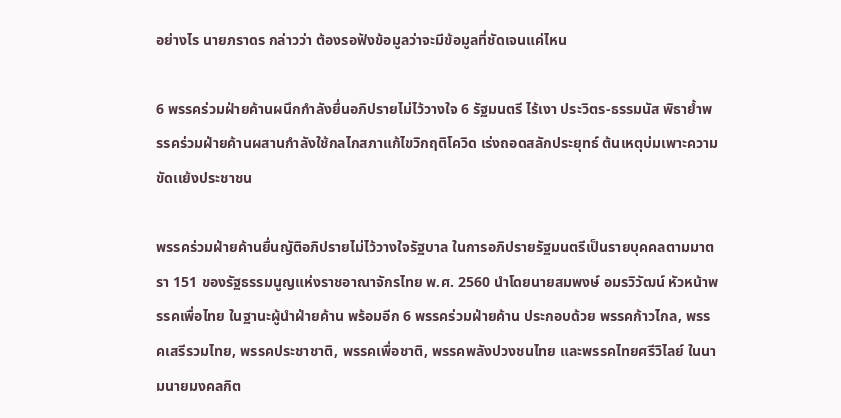อย่างไร นายภราดร กล่าวว่า ต้องรอฟังข้อมูลว่าจะมีข้อมูลที่ชัดเจนแค่ไหน

6 พรรคร่วมฝ่ายค้านผนึกกำลังยื่นอภิปรายไม่ไว้วางใจ 6 รัฐมนตรี ไร้เงา ประวิตร-ธรรมนัส พิธาย้ำพรรคร่วมฝ่ายค้านผสานกำลังใช้กลไกสภาแก้ไขวิกฤติโควิด เร่งถอดสลักประยุทธ์ ต้นเหตุบ่มเพาะความขัดเเย้งประชาชน

พรรคร่วมฝ่ายค้านยื่นญัติอภิปรายไม่ไว้วางใจรัฐบาล ในการอภิปรายรัฐมนตรีเป็นรายบุคคลตามมาตรา 151 ของรัฐธรรมนูญแห่งราชอาณาจักรไทย พ.ศ. 2560 นำโดยนายสมพงษ์ อมรวิวัฒน์ หัวหน้าพรรคเพื่อไทย ในฐานะผู้นำฝ่ายค้าน พร้อมอีก 6 พรรคร่วมฝ่ายค้าน ประกอบด้วย พรรคก้าวไกล, พรรคเสรีรวมไทย, พรรคประชาชาติ, พรรคเพื่อชาติ, พรรคพลังปวงชนไทย และพรรคไทยศรีวิไลย์ ในนามนายมงคลกิต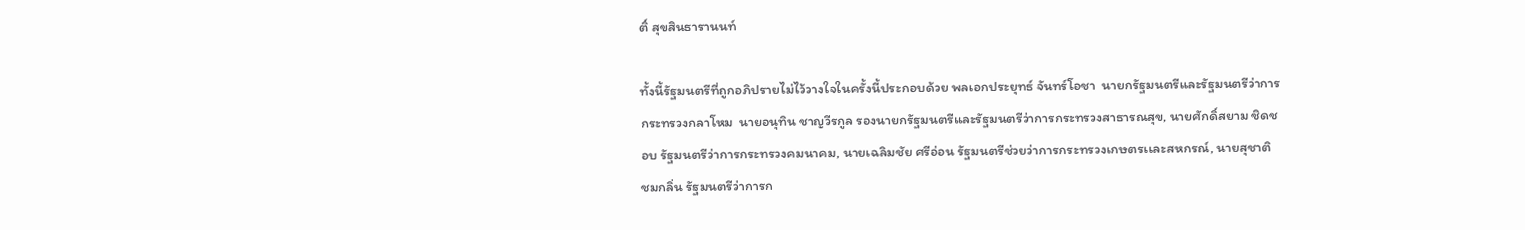ติ์ สุขสินธารานนท์

ทั้งนี้รัฐมนตรีที่ถูกอภิปรายไม่ไว้วางใจในครั้งนี้ประกอบด้วย พลเอกประยุทธ์ จันทร์โอชา  นายกรัฐมนตรีและรัฐมนตรีว่าการกระทรวงกลาโหม  นายอนุทิน ชาญวีรกูล รองนายกรัฐมนตรีและรัฐมนตรีว่าการกระทรวงสาธารณสุข, นายศักดิ์สยาม ชิดชอบ รัฐมนตรีว่าการกระทรวงคมนาคม, นายเฉลิมชัย ศรีอ่อน รัฐมนตรีช่วยว่าการกระทรวงเกษตรเเละสหกรณ์, นายสุชาติ ชมกลิ่น รัฐมนตรีว่าการก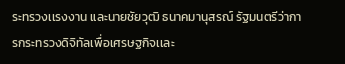ระทรวงเเรงงาน และนายชัยวุฒิ ธนาคมานุสรณ์ รัฐมนตรีว่าการกระทรวงดิจิทัลเพื่อเศรษฐกิจเเละ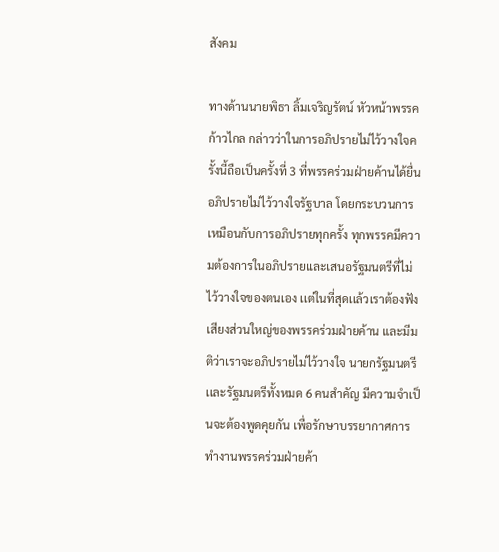สังคม

ทางด้านนายพิธา ลิ้มเจริญรัตน์ หัวหน้าพรรคก้าวไกล กล่าวว่าในการอภิปรายไม่ไว้วางใจครั้งนี้ถือเป็นครั้งที่ 3 ที่พรรคร่วมฝ่ายค้านได้ยื่นอภิปรายไม่ไว้วางใจรัฐบาล โดยกระบวนการเหมือนกับการอภิปรายทุกครั้ง ทุกพรรคมีความต้องการในอภิปรายเเละเสนอรัฐมนตรีที่ไม่ไว้วางใจของตนเอง เเต่ในที่สุดเเล้วเราต้องฟังเสียงส่วนใหญ่ของพรรคร่วมฝ่ายค้าน และมีมติว่าเราจะอภิปรายไม่ไว้วางใจ นายกรัฐมนตรีเเละรัฐมนตรีทั้งหมด 6 คนสำคัญ มีความจำเป็นจะต้องพูดคุยกัน เพื่อรักษาบรรยากาศการทำงานพรรคร่วมฝ่ายค้า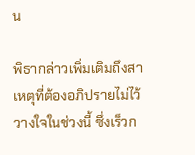น

พิธากล่าวเพิ่มเติมถึงสาเหตุที่ต้องอภิปรายไม่ไว้วางใจในช่วงนี้ ซึ่งเร็วก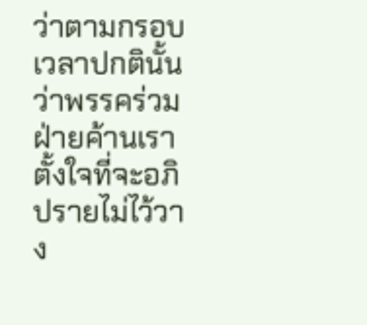ว่าตามกรอบเวลาปกตินั้น ว่าพรรคร่วมฝ่ายค้านเราตั้งใจที่จะอภิปรายไม่ไว้วาง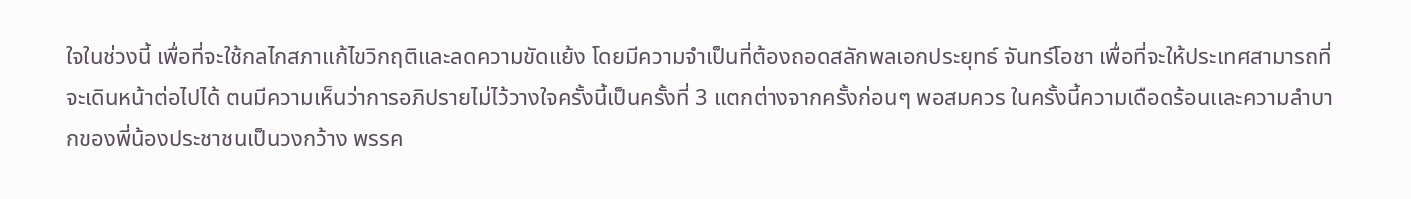ใจในช่วงนี้ เพื่อที่จะใช้กลไกสภาแก้ไขวิกฤติเเละลดความขัดเเย้ง โดยมีความจำเป็นที่ต้องถอดสลักพลเอกประยุทธ์ จันทร์โอชา เพื่อที่จะให้ประเทศสามารถที่จะเดินหน้าต่อไปได้ ตนมีความเห็นว่าการอภิปรายไม่ไว้วางใจครั้งนี้เป็นครั้งที่ 3 แตกต่างจากครั้งก่อนๆ พอสมควร ในครั้งนี้ความเดือดร้อนเเละความลำบากของพี่น้องประชาชนเป็นวงกว้าง พรรค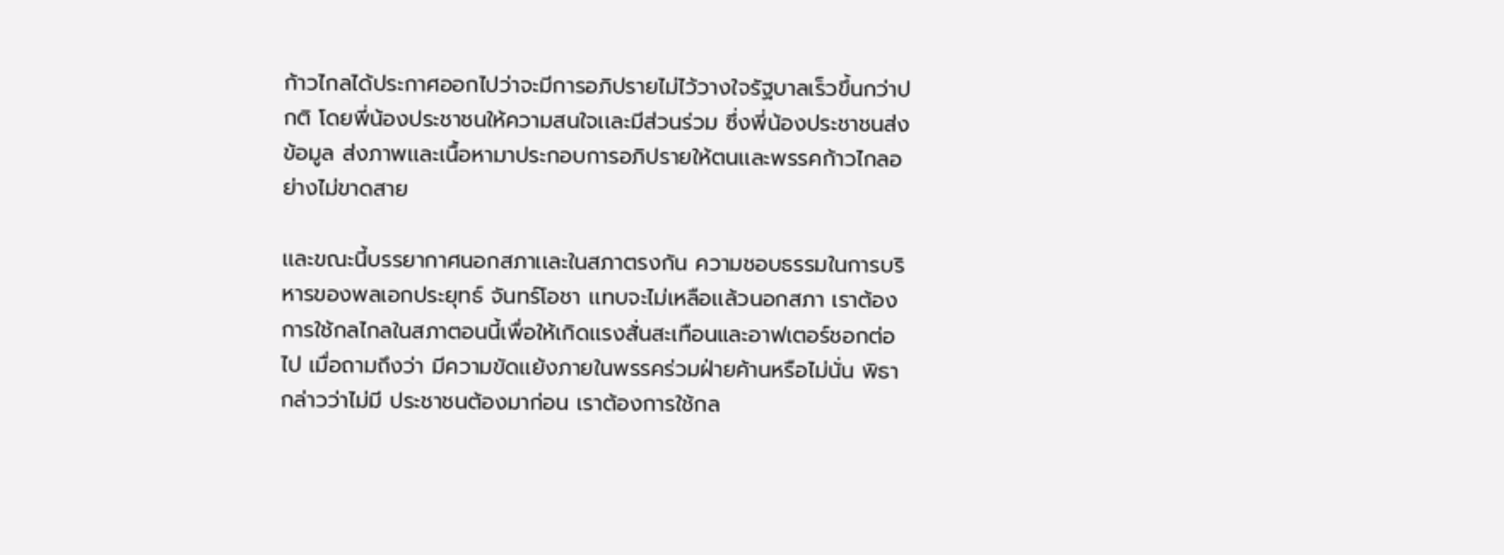ก้าวไกลได้ประกาศออกไปว่าจะมีการอภิปรายไม่ไว้วางใจรัฐบาลเร็วขึ้นกว่าปกติ โดยพี่น้องประชาชนให้ความสนใจเเละมีส่วนร่วม ซึ่งพี่น้องประชาชนส่งข้อมูล ส่งภาพเเละเนื้อหามาประกอบการอภิปรายให้ตนเเละพรรคก้าวไกลอย่างไม่ขาดสาย

เเละขณะนี้บรรยากาศนอกสภาเเละในสภาตรงกัน ความชอบธรรมในการบริหารของพลเอกประยุทธ์ จันทร์โอชา เเทบจะไม่เหลือเเล้วนอกสภา เราต้องการใช้กลไกลในสภาตอนนี้เพื่อให้เกิดเเรงสั่นสะเทือนและอาฟเตอร์ชอกต่อไป เมื่อถามถึงว่า มีความขัดเเย้งภายในพรรคร่วมฝ่ายค้านหรือไม่นั่น พิธากล่าวว่าไม่มี ประชาชนต้องมาก่อน เราต้องการใช้กล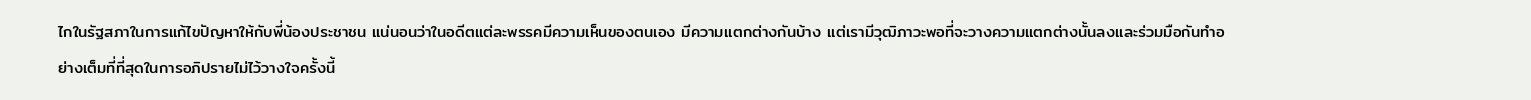ไกในรัฐสภาในการแก้ไขปัญหาให้กับพี่น้องประชาชน แน่นอนว่าในอดีตแต่ละพรรคมีความเห็นของตนเอง มีความเเตกต่างกันบ้าง เเต่เรามีวุฒิภาวะพอที่จะวางความแตกต่างนั้นลงเเละร่วมมือกันทำอย่างเต็มที่ที่สุดในการอภิปรายไม่ไว้วางใจครั้งนี้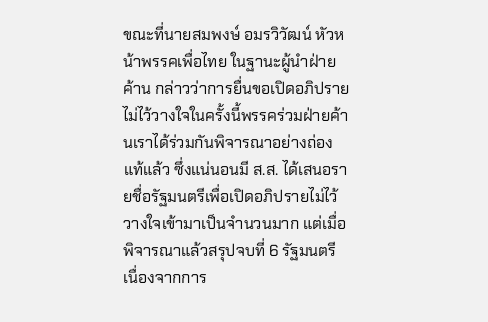ขณะที่นายสมพงษ์ อมรวิวัฒน์ หัวหน้าพรรคเพื่อไทย ในฐานะผู้นำฝ่ายค้าน กล่าวว่าการยื่นขอเปิดอภิปรายไม่ไว้วางใจในครั้งนี้พรรคร่วมฝ่ายค้านเราได้ร่วมกันพิจารณาอย่างถ่องแท้แล้ว ซึ่งแน่นอนมี ส.ส. ได้เสนอรายชื่อรัฐมนตรีเพื่อเปิดอภิปรายไม่ไว้วางใจเข้ามาเป็นจำนวนมาก แต่เมื่อพิจารณาแล้วสรุปจบที่ 6 รัฐมนตรี เนื่องจากการ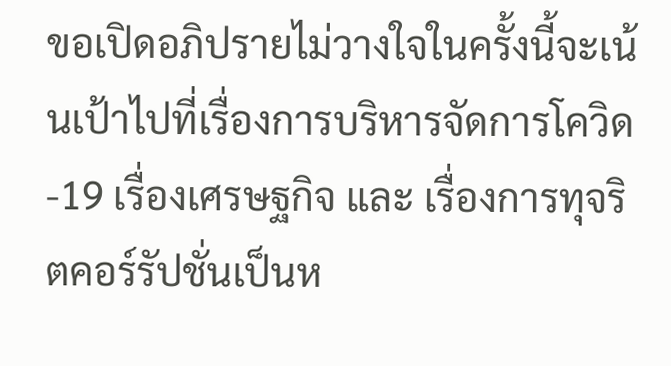ขอเปิดอภิปรายไม่วางใจในครั้งนี้จะเน้นเป้าไปที่เรื่องการบริหารจัดการโควิด-19 เรื่องเศรษฐกิจ และ เรื่องการทุจริตคอร์รัปชั่นเป็นห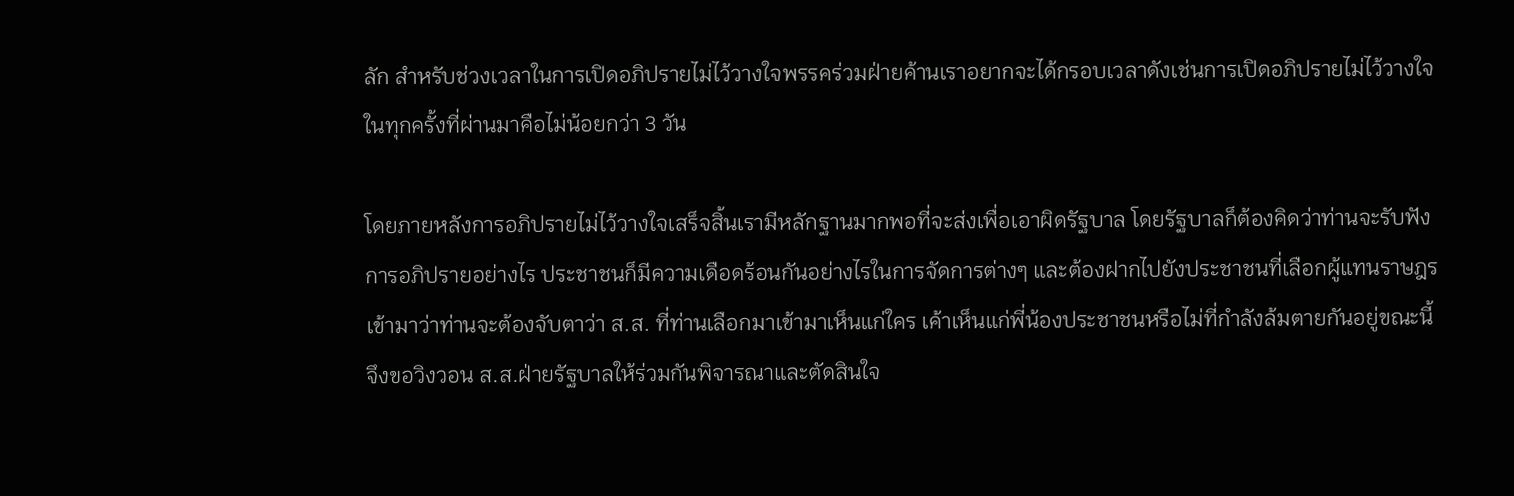ลัก สำหรับช่วงเวลาในการเปิดอภิปรายไม่ไว้วางใจพรรคร่วมฝ่ายค้านเราอยากจะได้กรอบเวลาดังเช่นการเปิดอภิปรายไม่ไว้วางใจในทุกครั้งที่ผ่านมาคือไม่น้อยกว่า 3 วัน

โดยภายหลังการอภิปรายไม่ไว้วางใจเสร็จสิ้นเรามีหลักฐานมากพอที่จะส่งเพื่อเอาผิดรัฐบาล โดยรัฐบาลก็ต้องคิดว่าท่านจะรับฟังการอภิปรายอย่างไร ประชาชนก็มีความเดือดร้อนกันอย่างไรในการจัดการต่างๆ และต้องฝากไปยังประชาชนที่เลือกผู้แทนราษฎรเข้ามาว่าท่านจะต้องจับตาว่า ส.ส. ที่ท่านเลือกมาเข้ามาเห็นแก่ใคร เค้าเห็นแก่พี่น้องประชาชนหรือไม่ที่กำลังล้มตายกันอยู่ขณะนี้ จึงขอวิงวอน ส.ส.ฝ่ายรัฐบาลให้ร่วมกันพิจารณาและตัดสินใจ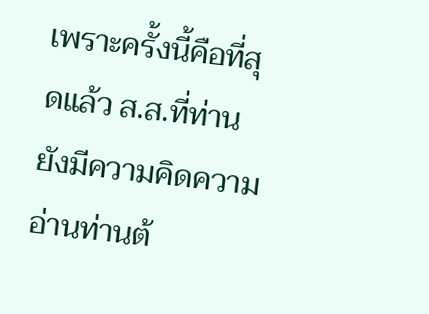เพราะครั้งนี้คือที่สุดแล้ว ส.ส.ที่ท่านยังมีความคิดความอ่านท่านต้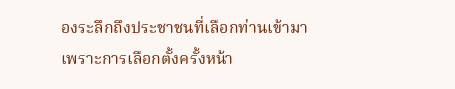องระลึกถึงประชาชนที่เลือกท่านเข้ามา เพราะการเลือกตั้งครั้งหน้า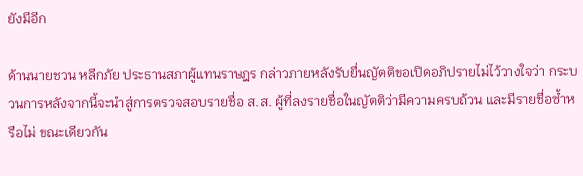ยังมีอีก

ด้านนายชวน หลีกภัย ประธานสภาผู้แทนราษฎร กล่าวภายหลังรับยื่นญัตติขอเปิดอภิปรายไม่ไว้วางใจว่า กระบวนการหลังจากนี้จะนำสู่การตรวจสอบรายชื่อ ส.ส. ผู้ที่ลงรายชื่อในญัตติว่ามีความครบถ้วน และมีรายชื่อซ้ำหรือไม่ ขณะเดียวกัน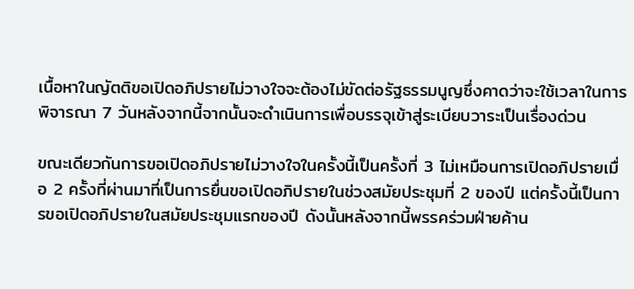เนื้อหาในญัตติขอเปิดอภิปรายไม่วางใจจะต้องไม่ขัดต่อรัฐธรรมนูญซึ่งคาดว่าจะใช้เวลาในการพิจารณา 7 วันหลังจากนี้จากนั้นจะดำเนินการเพื่อบรรจุเข้าสู่ระเบียบวาระเป็นเรื่องด่วน

ขณะเดียวกันการขอเปิดอภิปรายไม่วางใจในครั้งนี้เป็นครั้งที่ 3 ไม่เหมือนการเปิดอภิปรายเมื่อ 2 ครั้งที่ผ่านมาที่เป็นการยื่นขอเปิดอภิปรายในช่วงสมัยประชุมที่ 2 ของปี แต่ครั้งนี้เป็นการขอเปิดอภิปรายในสมัยประชุมแรกของปี ดังนั้นหลังจากนี้พรรคร่วมฝ่ายค้าน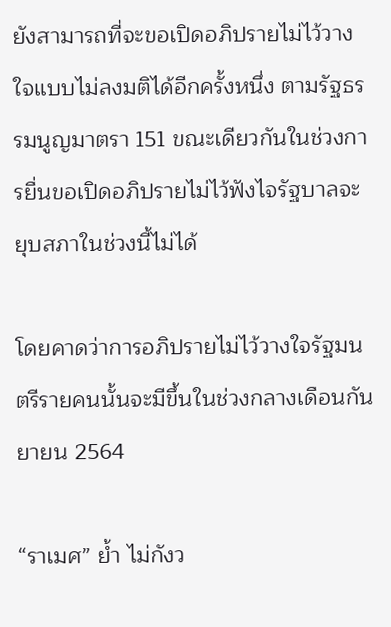ยังสามารถที่จะขอเปิดอภิปรายไม่ไว้วางใจแบบไม่ลงมติได้อีกครั้งหนึ่ง ตามรัฐธรรมนูญมาตรา 151 ขณะเดียวกันในช่วงการยื่นขอเปิดอภิปรายไม่ไว้ฟังไจรัฐบาลจะยุบสภาในช่วงนี้ไม่ได้

โดยคาดว่าการอภิปรายไม่ไว้วางใจรัฐมนตรีรายคนนั้นจะมีขึ้นในช่วงกลางเดือนกันยายน 2564

“ราเมศ” ย้ำ ไม่กังว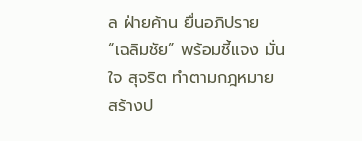ล ฝ่ายค้าน ยื่นอภิปราย “เฉลิมชัย” พร้อมชี้แจง มั่นใจ สุจริต ทำตามกฎหมาย สร้างป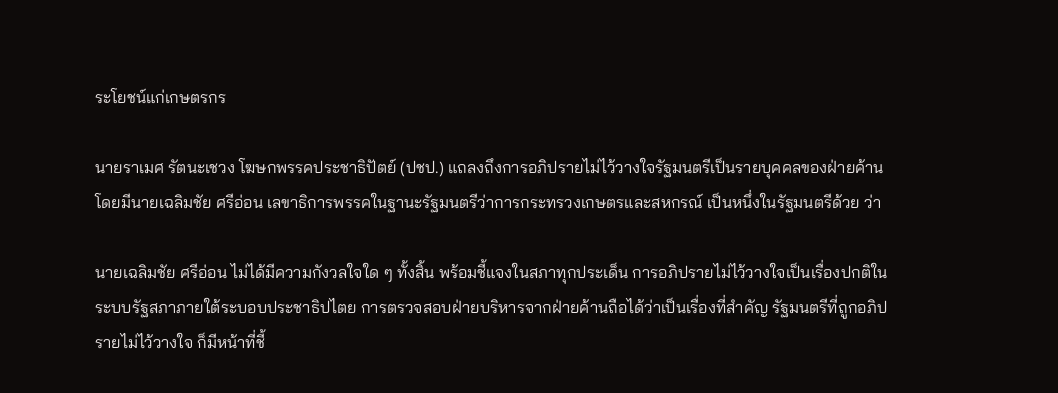ระโยชน์แก่เกษตรกร

นายราเมศ รัตนะเชวง โฆษกพรรคประชาธิปัตย์ (ปชป.) แถลงถึงการอภิปรายไม่ไว้วางใจรัฐมนตรีเป็นรายบุคคลของฝ่ายค้าน โดยมีนายเฉลิมชัย ศรีอ่อน เลขาธิการพรรคในฐานะรัฐมนตรีว่าการกระทรวงเกษตรและสหกรณ์ เป็นหนึ่งในรัฐมนตรีด้วย ว่า

นายเฉลิมชัย ศรีอ่อน ไม่ได้มีความกังวลใจใด ๆ ทั้งสิ้น พร้อมชี้แจงในสภาทุกประเด็น การอภิปรายไม่ไว้วางใจเป็นเรื่องปกติในระบบรัฐสภาภายใต้ระบอบประชาธิปไตย การตรวจสอบฝ่ายบริหารจากฝ่ายค้านถือได้ว่าเป็นเรื่องที่สำคัญ รัฐมนตรีที่ถูกอภิปรายไม่ไว้วางใจ ก็มีหน้าที่ชี้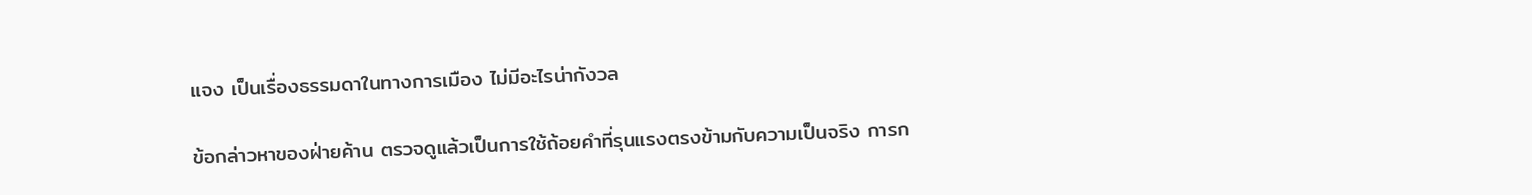แจง เป็นเรื่องธรรมดาในทางการเมือง ไม่มีอะไรน่ากังวล

ข้อกล่าวหาของฝ่ายค้าน ตรวจดูแล้วเป็นการใช้ถ้อยคำที่รุนแรงตรงข้ามกับความเป็นจริง การก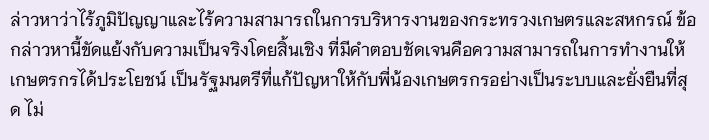ล่าวหาว่าไร้ภูมิปัญญาและไร้ความสามารถในการบริหารงานของกระทรวงเกษตรและสหกรณ์ ข้อกล่าวหานี้ขัดแย้งกับความเป็นจริงโดยสิ้นเชิง ที่มีคำตอบชัดเจนคือความสามารถในการทำงานให้เกษตรกรได้ประโยชน์ เป็นรัฐมนตรีที่แก้ปัญหาให้กับพี่น้องเกษตรกรอย่างเป็นระบบและยั่งยืนที่สุด ไม่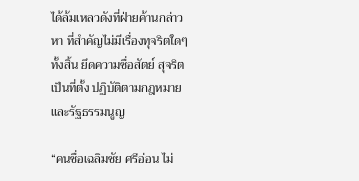ได้ล้มเหลวดังที่ฝ่ายค้านกล่าวหา ที่สำคัญไม่มีเรื่องทุจริตใดๆทั้งสิ้น ยึดความซื่อสัตย์ สุจริต เป็นที่ตั้ง ปฏิบัติตามกฎหมายและรัฐธรรมนูญ

“คนชื่อเฉลิมชัย ศรีอ่อน ไม่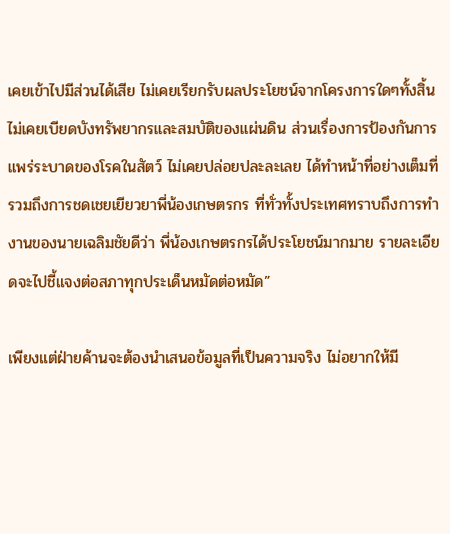เคยเข้าไปมีส่วนได้เสีย ไม่เคยเรียกรับผลประโยชน์จากโครงการใดๆทั้งสิ้น ไม่เคยเบียดบังทรัพยากรและสมบัติของแผ่นดิน ส่วนเรื่องการป้องกันการแพร่ระบาดของโรคในสัตว์ ไม่เคยปล่อยปละละเลย ได้ทำหน้าที่อย่างเต็มที่ รวมถึงการชดเชยเยียวยาพี่น้องเกษตรกร ที่ทั่วทั้งประเทศทราบถึงการทำงานของนายเฉลิมชัยดีว่า พี่น้องเกษตรกรได้ประโยชน์มากมาย รายละเอียดจะไปชี้แจงต่อสภาทุกประเด็นหมัดต่อหมัด”

เพียงแต่ฝ่ายค้านจะต้องนำเสนอข้อมูลที่เป็นความจริง ไม่อยากให้มี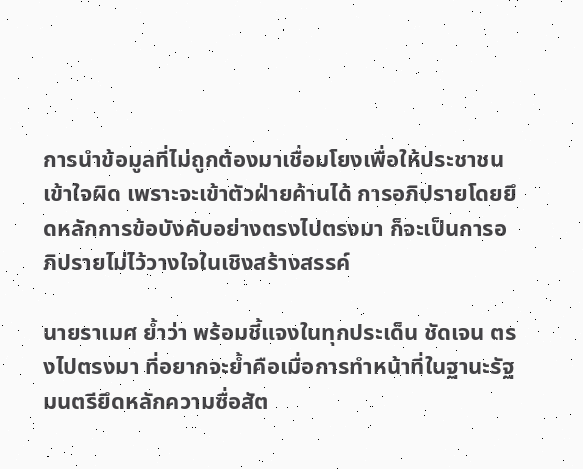การนำข้อมูลที่ไม่ถูกต้องมาเชื่อมโยงเพื่อให้ประชาชนเข้าใจผิด เพราะจะเข้าตัวฝ่ายค้านได้ การอภิปรายโดยยึดหลักการข้อบังคับอย่างตรงไปตรงมา ก็จะเป็นการอภิปรายไม่ไว้วางใจในเชิงสร้างสรรค์

นายราเมศ ย้ำว่า พร้อมชี้แจงในทุกประเด็น ชัดเจน ตรงไปตรงมา ที่อยากจะย้ำคือเมื่อการทำหน้าที่ในฐานะรัฐมนตรียึดหลักความซื่อสัต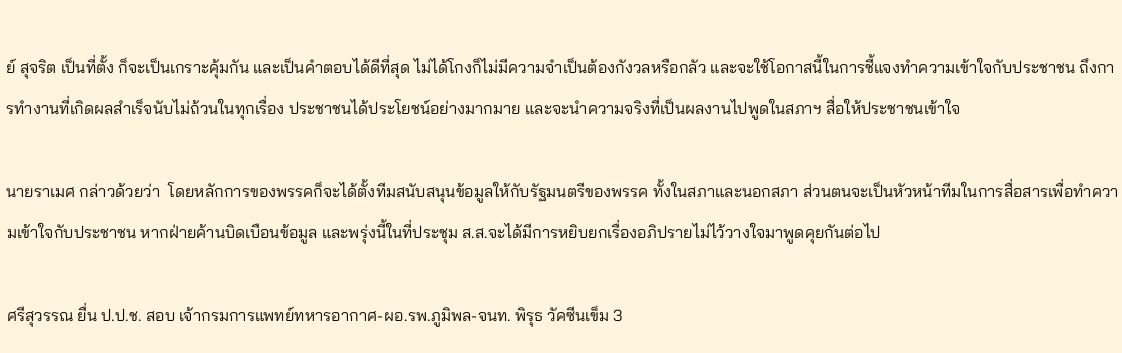ย์ สุจริต เป็นที่ตั้ง ก็จะเป็นเกราะคุ้มกัน และเป็นคำตอบได้ดีที่สุด ไม่ได้โกงก็ไม่มีความจำเป็นต้องกังวลหรือกลัว และจะใช้โอกาสนี้ในการชี้แจงทำความเข้าใจกับประชาชน ถึงการทำงานที่เกิดผลสำเร็จนับไม่ถ้วนในทุกเรื่อง ประชาชนได้ประโยชน์อย่างมากมาย และจะนำความจริงที่เป็นผลงานไปพูดในสภาฯ สื่อให้ประชาชนเข้าใจ

นายราเมศ กล่าวด้วยว่า  โดยหลักการของพรรคก็จะได้ตั้งทีมสนับสนุนข้อมูลให้กับรัฐมนตรีของพรรค ทั้งในสภาและนอกสภา ส่วนตนจะเป็นหัวหน้าทีมในการสื่อสารเพื่อทำความเข้าใจกับประชาชน หากฝ่ายค้านบิดเบือนข้อมูล และพรุ่งนี้ในที่ประชุม ส.ส.จะได้มีการหยิบยกเรื่องอภิปรายไม่ไว้วางใจมาพูดคุยกันต่อไป

ศรีสุวรรณ ยื่น ป.ป.ช. สอบ เจ้ากรมการแพทย์ทหารอากาศ-ผอ.รพ.ภูมิพล-จนท. พิรุธ วัคซีนเข็ม 3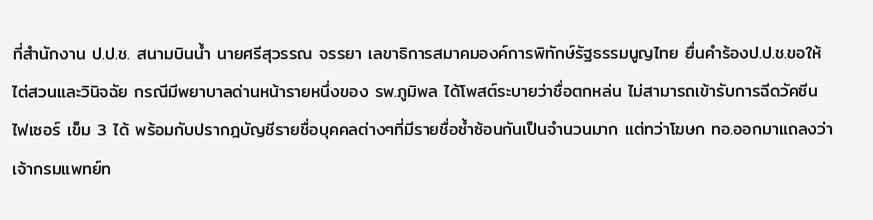ที่สำนักงาน ป.ป.ช. สนามบินน้ำ นายศรีสุวรรณ จรรยา เลขาธิการสมาคมองค์การพิทักษ์รัฐธรรมนูญไทย ยื่นคำร้องป.ป.ช.ขอให้ไต่สวนและวินิจฉัย กรณีมีพยาบาลด่านหน้ารายหนึ่งของ รพ.ภูมิพล ได้โพสต์ระบายว่าชื่อตกหล่น ไม่สามารถเข้ารับการฉีดวัคซีนไฟเซอร์ เข็ม 3 ได้ พร้อมกับปรากฎบัญชีรายชื่อบุคคลต่างๆที่มีรายชื่อซ้ำซ้อนกันเป็นจำนวนมาก แต่ทว่าโฆษก ทอ.ออกมาแถลงว่าเจ้ากรมแพทย์ท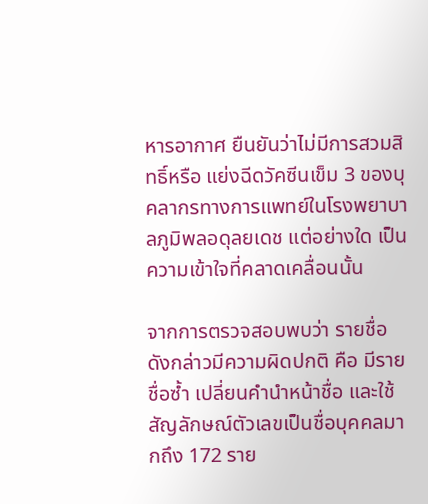หารอากาศ ยืนยันว่าไม่มีการสวมสิทธิ์หรือ แย่งฉีดวัคซีนเข็ม 3 ของบุคลากรทางการแพทย์ในโรงพยาบาลภูมิพลอดุลยเดช แต่อย่างใด เป็นความเข้าใจที่คลาดเคลื่อนนั้น

จากการตรวจสอบพบว่า รายชื่อดังกล่าวมีความผิดปกติ คือ มีรายชื่อซ้ำ เปลี่ยนคำนำหน้าชื่อ และใช้สัญลักษณ์ตัวเลขเป็นชื่อบุคคลมากถึง 172 ราย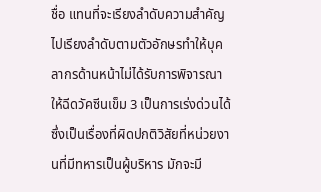ชื่อ แทนที่จะเรียงลำดับความสำคัญ ไปเรียงลำดับตามตัวอักษรทำให้บุคลากรด้านหน้าไม่ได้รับการพิจารณาให้ฉีดวัคซีนเข็ม 3 เป็นการเร่งด่วนได้ ซึ่งเป็นเรื่องที่ผิดปกติวิสัยที่หน่วยงานที่มีทหารเป็นผู้บริหาร มักจะมี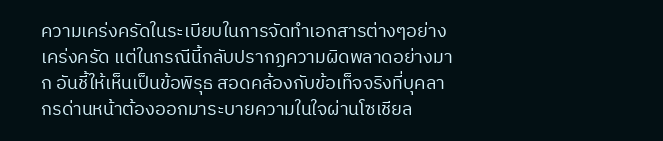ความเคร่งครัดในระเบียบในการจัดทำเอกสารต่างๆอย่างเคร่งครัด แต่ในกรณีนี้กลับปรากฏความผิดพลาดอย่างมาก อันชี้ให้เห็นเป็นข้อพิรุธ สอดคล้องกับข้อเท็จจริงที่บุคลากรด่านหน้าต้องออกมาระบายความในใจผ่านโซเชียล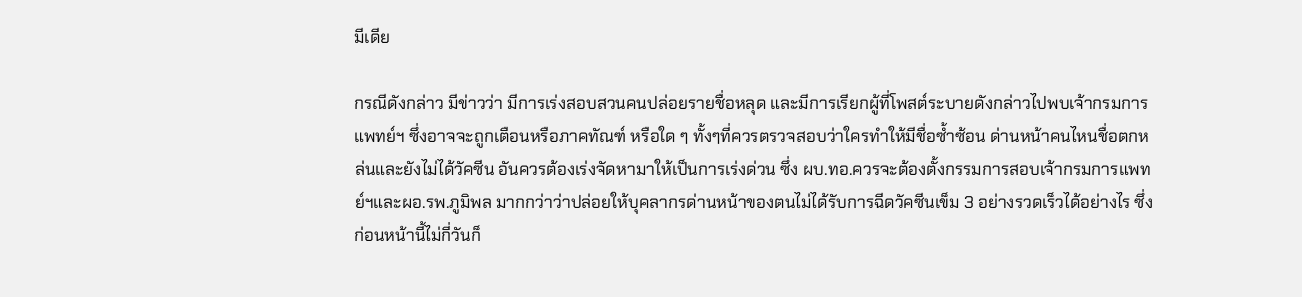มีเดีย

กรณีดังกล่าว มีข่าวว่า มีการเร่งสอบสวนคนปล่อยรายชื่อหลุด และมีการเรียกผู้ที่โพสต์ระบายดังกล่าวไปพบเจ้ากรมการแพทย์ฯ ซึ่งอาจจะถูกเตือนหรือภาคทัณฑ์ หรือใด ๆ ทั้งๆที่ควรตรวจสอบว่าใครทำให้มีชื่อซ้ำซ้อน ด่านหน้าคนไหนชื่อตกหล่นและยังไม่ได้วัคซีน อันควรต้องเร่งจัดหามาให้เป็นการเร่งด่วน ซึ่ง ผบ.ทอ.ควรจะต้องตั้งกรรมการสอบเจ้ากรมการแพทย์ฯและผอ.รพ.ภูมิพล มากกว่าว่าปล่อยให้บุคลากรด่านหน้าของตนไม่ได้รับการฉีดวัคซีนเข็ม 3 อย่างรวดเร็วได้อย่างไร ซึ่งก่อนหน้านี้ไม่กี่วันก็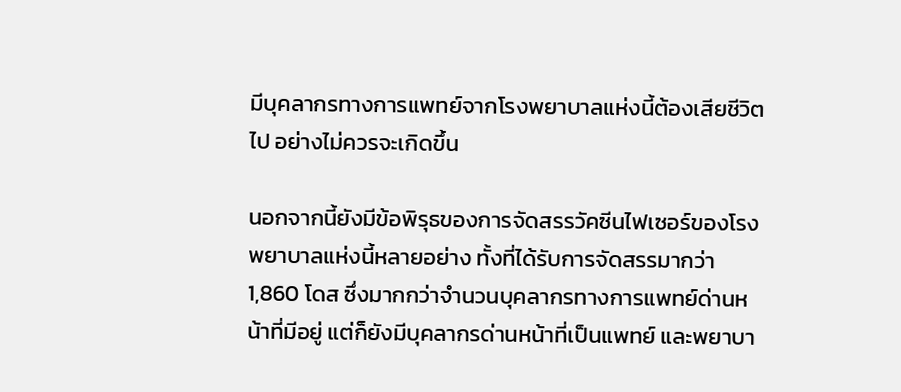มีบุคลากรทางการแพทย์จากโรงพยาบาลแห่งนี้ต้องเสียชีวิตไป อย่างไม่ควรจะเกิดขึ้น

นอกจากนี้ยังมีข้อพิรุธของการจัดสรรวัคซีนไฟเซอร์ของโรงพยาบาลแห่งนี้หลายอย่าง ทั้งที่ได้รับการจัดสรรมากว่า 1,860 โดส ซึ่งมากกว่าจำนวนบุคลากรทางการแพทย์ด่านหน้าที่มีอยู่ แต่ก็ยังมีบุคลากรด่านหน้าที่เป็นแพทย์ และพยาบา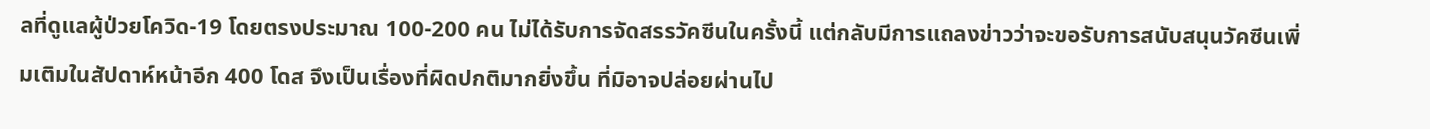ลที่ดูแลผู้ป่วยโควิด-19 โดยตรงประมาณ 100-200 คน ไม่ได้รับการจัดสรรวัคซีนในครั้งนี้ แต่กลับมีการแถลงข่าวว่าจะขอรับการสนับสนุนวัคซีนเพิ่มเติมในสัปดาห์หน้าอีก 400 โดส จึงเป็นเรื่องที่ผิดปกติมากยิ่งขึ้น ที่มิอาจปล่อยผ่านไป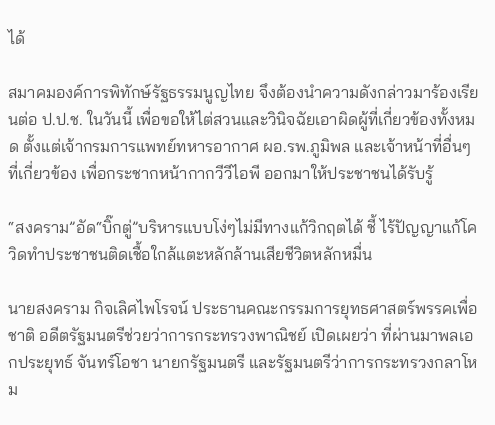ได้

สมาคมองค์การพิทักษ์รัฐธรรมนูญไทย จึงต้องนำความดังกล่าวมาร้องเรียนต่อ ป.ป.ช. ในวันนี้ เพื่อขอให้ไต่สวนและวินิจฉัยเอาผิดผู้ที่เกี่ยวข้องทั้งหมด ตั้งแต่เจ้ากรมการแพทย์ทหารอากาศ ผอ.รพ.ภูมิพล และเจ้าหน้าที่อื่นๆที่เกี่ยวข้อง เพื่อกระชากหน้ากากวีวีไอพี ออกมาให้ประชาชนได้รับรู้

“สงคราม”อัด“บิ๊กตู่”บริหารแบบโง่ๆไม่มีทางแก้วิกฤตได้ ชี้ ไร้ปัญญาแก้โควิดทำประชาชนติดเชื้อใกล้แตะหลักล้านเสียชีวิตหลักหมื่น

นายสงคราม กิจเลิศไพโรจน์ ประธานคณะกรรมการยุทธศาสตร์พรรคเพื่อชาติ อดีตรัฐมนตรีช่วยว่าการกระทรวงพาณิชย์ เปิดเผยว่า ที่ผ่านมาพลเอกประยุทธ์ จันทร์โอชา นายกรัฐมนตรี และรัฐมนตรีว่าการกระทรวงกลาโหม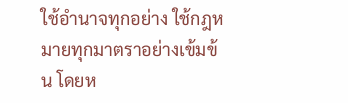ใช้อำนาจทุกอย่าง ใช้กฎหมายทุกมาตราอย่างเข้มข้น โดยห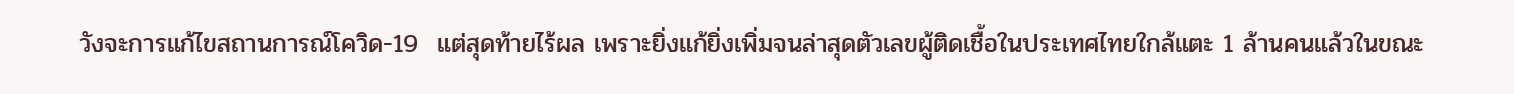วังจะการแก้ไขสถานการณ์โควิด-19  แต่สุดท้ายไร้ผล เพราะยิ่งแก้ยิ่งเพิ่มจนล่าสุดตัวเลขผู้ติดเชื้อในประเทศไทยใกล้แตะ 1 ล้านคนแล้วในขณะ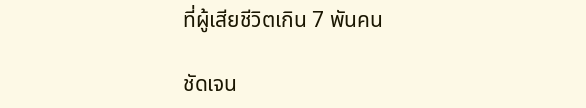ที่ผู้เสียชีวิตเกิน 7 พันคน

ชัดเจน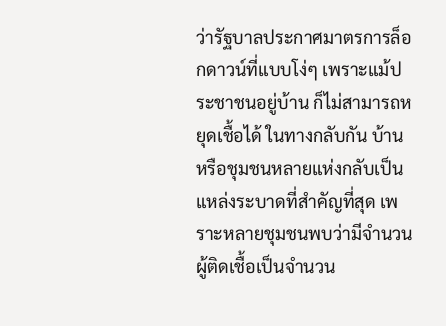ว่ารัฐบาลประกาศมาตรการล็อกดาวน์ที่แบบโง่ๆ เพราะแม้ประชาชนอยู่บ้าน ก็ไม่สามารถหยุดเชื้อได้ ในทางกลับกัน บ้านหรือชุมชนหลายแห่งกลับเป็นแหล่งระบาดที่สำคัญที่สุด เพราะหลายชุมชนพบว่ามีจำนวนผู้ติดเชื้อเป็นจำนวน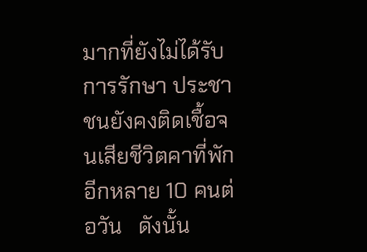มากที่ยังไม่ได้รับการรักษา ประชาชนยังคงติดเชื้อจนเสียชีวิตคาที่พักอีกหลาย 10 คนต่อวัน   ดังนั้น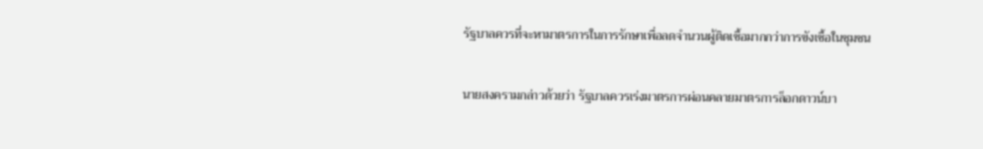รัฐบาลควรที่จะหามาตรการในการรักษาเพื่อลดจำนวนผู้ติดเชื้อมากกว่าการขังเชื้อในชุมชน

นายสงครามกล่าวด้วยว่า รัฐบาลควรเร่งมาตรการผ่อนคลายมาตรการล็อกดาวน์บา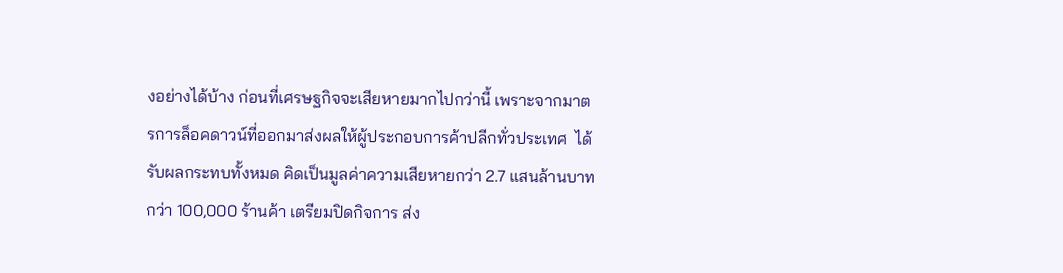งอย่างได้บ้าง ก่อนที่เศรษฐกิจจะเสียหายมากไปกว่านี้ เพราะจากมาตรการล็อคดาวน์ที่ออกมาส่งผลให้ผู้ประกอบการค้าปลีกทั่วประเทศ  ได้รับผลกระทบทั้งหมด คิดเป็นมูลค่าความเสียหายกว่า 2.7 แสนล้านบาท กว่า 100,000 ร้านค้า เตรียมปิดกิจการ ส่ง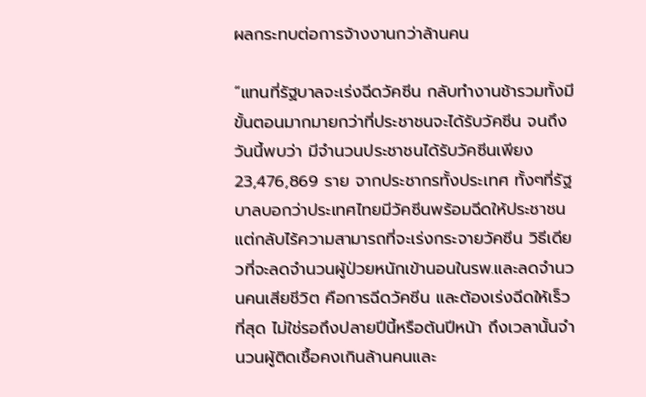ผลกระทบต่อการจ้างงานกว่าล้านคน

“แทนที่รัฐบาลจะเร่งฉีดวัคซีน กลับทำงานช้ารวมทั้งมีขั้นตอนมากมายกว่าที่ประชาชนจะได้รับวัคซีน จนถึงวันนี้พบว่า มีจำนวนประชาชนได้รับวัคซีนเพียง 23,476,869 ราย จากประชากรทั้งประเทศ ทั้งๆที่รัฐบาลบอกว่าประเทศไทยมีวัคซีนพร้อมฉีดให้ประชาชน แต่กลับไร้ความสามารถที่จะเร่งกระจายวัคซีน วิธีเดียวที่จะลดจำนวนผู้ป่วยหนักเข้านอนในรพ.และลดจำนวนคนเสียชีวิต คือการฉีดวัคซีน และต้องเร่งฉีดให้เร็วที่สุด ไม่ใช่รอถึงปลายปีนี้หรือต้นปีหน้า ถึงเวลานั้นจำนวนผู้ติดเชื้อคงเกินล้านคนและ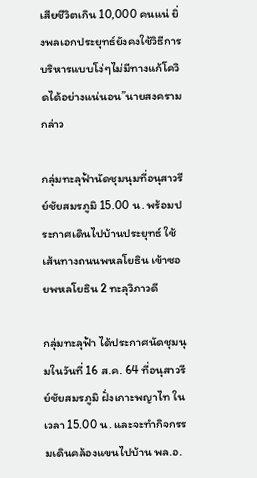เสียชีวิตเกิน 10,000 คนแน่ ยิ่งพลเอกประยุทธ์ยังคงใช้วิธีการบริหารแบบโง่ๆไม่มีทางแก้โควิดได้อย่างแน่นอน”นายสงครามกล่าว

กลุ่มทะลุฟ้านัดชุมนุมที่อนุสาวรีย์ชัยสมรภูมิ 15.00 น. พร้อมประกาศเดินไปบ้านประยุทธ์ ใช้เส้นทางถนนพหลโยธิน เข้าซอยพหลโยธิน 2 ทะลุวิภาวดี

กลุ่มทะลุฟ้า ได้ประกาศนัดชุมนุมในวันที่ 16 ส.ค. 64 ที่อนุสาวรีย์ชัยสมรภูมิ ฝั่งเกาะพญาไท ในเวลา 15.00 น. และจะทำกิจกรรมเดินคล้องแขนไปบ้าน พล.อ.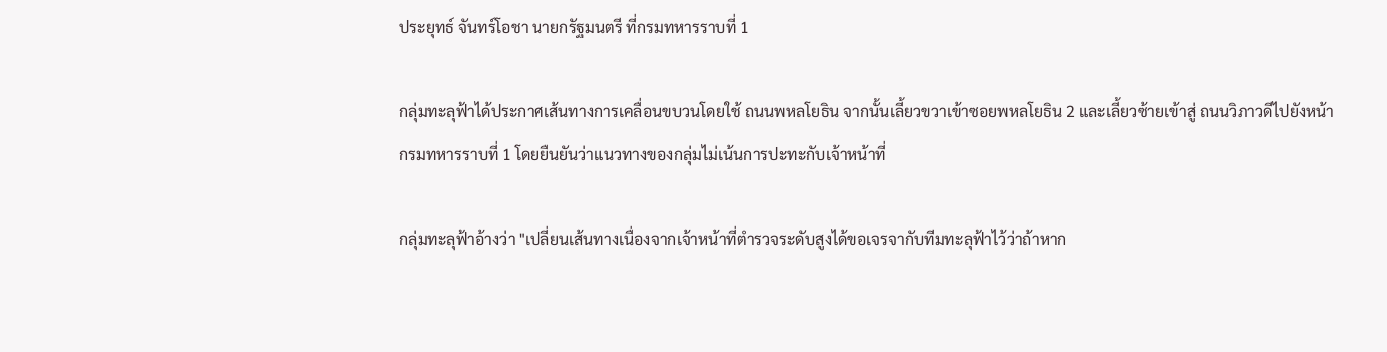ประยุทธ์ จันทร์โอชา นายกรัฐมนตรี ที่กรมทหารราบที่ 1

กลุ่มทะลุฟ้าได้ประกาศเส้นทางการเคลื่อนขบวนโดยใช้ ถนนพหลโยธิน จากนั้นเลี้ยวขวาเข้าซอยพหลโยธิน 2 และเลี้ยวซ้ายเข้าสู่ ถนนวิภาวดีไปยังหน้ากรมทหารราบที่ 1 โดยยืนยันว่าแนวทางของกลุ่มไม่เน้นการปะทะกับเจ้าหน้าที่

กลุ่มทะลุฟ้าอ้างว่า "เปลี่ยนเส้นทางเนื่องจากเจ้าหน้าที่ตำรวจระดับสูงได้ขอเจรจากับทีมทะลุฟ้าไว้ว่าถ้าหาก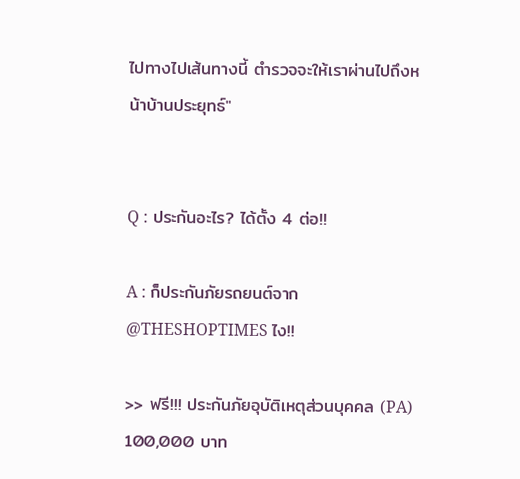ไปทางไปเส้นทางนี้ ตำรวจจะให้เราผ่านไปถึงหน้าบ้านประยุทธ์"


Q : ประกันอะไร? ได้ตั้ง 4 ต่อ!!

A : ก็ประกันภัยรถยนต์จาก @THESHOPTIMES ไง!!

>> ฟรี!!! ประกันภัยอุบัติเหตุส่วนบุคคล (PA) 100,000 บาท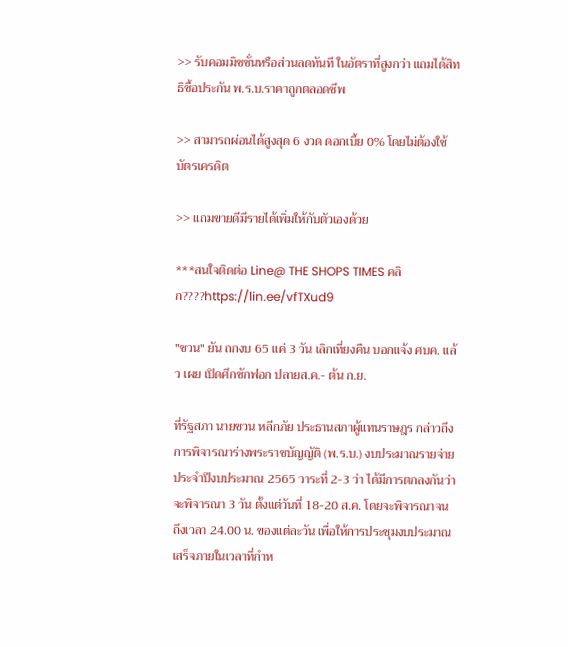>> รับคอมมิชชั่นหรือส่วนลดทันที ในอัตราที่สูงกว่า แถมได้สิทธิซื้อประกัน พ.ร.บ.ราคาถูกตลอดชีพ

>> สามารถผ่อนได้สูงสุด 6 งวด ดอกเบี้ย 0% โดยไม่ต้องใช้บัตรเครดิต

>> แถมขายดีมีรายได้เพิ่มให้กับตัวเองด้วย

***สนใจติดต่อ Line@ THE SHOPS TIMES คลิก????https://lin.ee/vfTXud9

"ชวน" ยัน ถกงบ 65 แค่ 3 วัน เลิกเที่ยงคืน บอกแจ้ง ศบค. แล้ว เผย เปิดศึกซักฟอก ปลายส.ค.- ต้น ก.ย.

ที่รัฐสภา นายชวน หลีกภัย ประธานสภาผู้แทนราษฎร กล่าวถึงการพิจารณาร่างพระราชบัญญัติ (พ.ร.บ.) งบประมาณรายจ่ายประจำปีงบประมาณ 2565 วาระที่ 2-3 ว่า ได้มีการตกลงกันว่าจะพิจารณา 3 วัน ตั้งแต่วันที่ 18-20 ส.ค. โดยจะพิจารณาจนถึงเวลา 24.00 น. ของแต่ละวัน เพื่อให้การประชุมงบประมาณเสร็จภายในเวลาที่กำห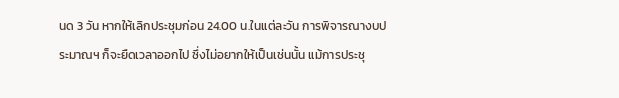นด 3 วัน หากให้เลิกประชุมก่อน 24.00 น.ในแต่ละวัน การพิจารณางบประมาณฯ ก็จะยืดเวลาออกไป ซึ่งไม่อยากให้เป็นเช่นนั้น แม้การประชุ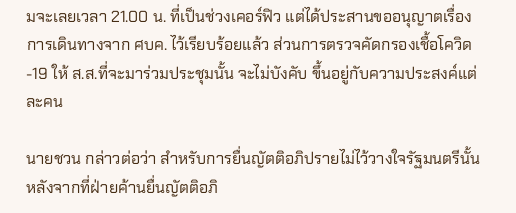มจะเลยเวลา 21.00 น. ที่เป็นช่วงเคอร์ฟิว แต่ได้ประสานขออนุญาตเรื่องการเดินทางจาก ศบค. ไว้เรียบร้อยแล้ว ส่วนการตรวจคัดกรองเชื้อโควิด-19 ให้ ส.ส.ที่จะมาร่วมประชุมนั้น จะไม่บังคับ ขึ้นอยู่กับความประสงค์แต่ละคน

นายชวน กล่าวต่อว่า สำหรับการยื่นญัตติอภิปรายไม่ไว้วางใจรัฐมนตรีนั้น หลังจากที่ฝ่ายค้านยื่นญัตติอภิ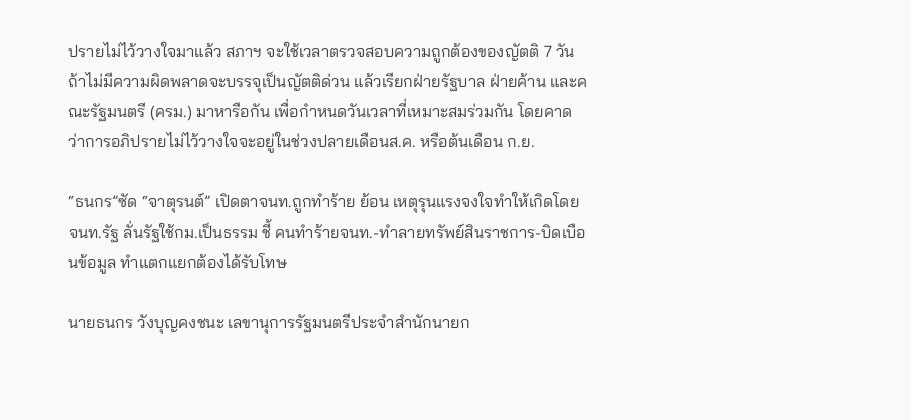ปรายไม่ไว้วางใจมาแล้ว สภาฯ จะใช้เวลาตรวจสอบความถูกต้องของญัตติ 7 วัน ถ้าไม่มีความผิดพลาดจะบรรจุเป็นญัตติด่วน แล้วเรียกฝ่ายรัฐบาล ฝ่ายค้าน และคณะรัฐมนตรี (ครม.) มาหารือกัน เพื่อกำหนดวันเวลาที่เหมาะสมร่วมกัน โดยคาดว่าการอภิปรายไม่ไว้วางใจจะอยู่ในช่วงปลายเดือนส.ค. หรือต้นเดือน ก.ย.

“ธนกร”ซัด “จาตุรนต์” เปิดตาจนท.ถูกทำร้าย ย้อน เหตุรุนแรงจงใจทำให้เกิดโดยจนท.รัฐ ลั่นรัฐใช้กม.เป็นธรรม ชี้ คนทำร้ายจนท.-ทำลายทรัพย์สินราชการ-บิดเบือนข้อมูล ทำแตกแยกต้องได้รับโทษ

นายธนกร วังบุญคงชนะ เลขานุการรัฐมนตรีประจำสำนักนายก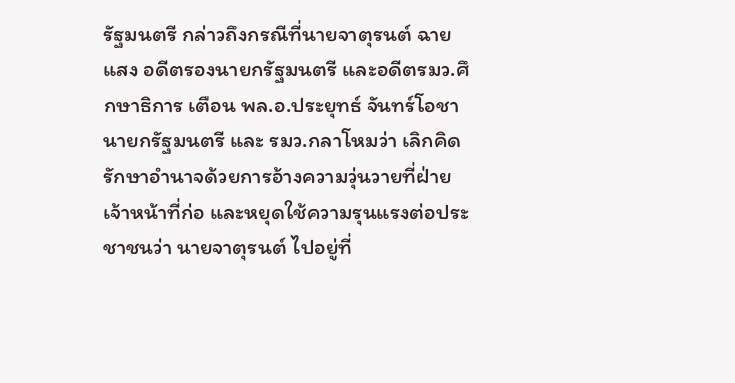รัฐมนตรี กล่าวถึงกรณีที่นายจาตุรนต์ ฉายแสง อดีตรองนายกรัฐมนตรี และอดีตรมว.ศึกษาธิการ เตือน พล.อ.ประยุทธ์ จันทร์โอชา นายกรัฐมนตรี และ รมว.กลาโหมว่า เลิกคิดรักษาอำนาจด้วยการอ้างความวุ่นวายที่ฝ่ายเจ้าหน้าที่ก่อ และหยุดใช้ความรุนแรงต่อประชาชนว่า นายจาตุรนต์ ไปอยู่ที่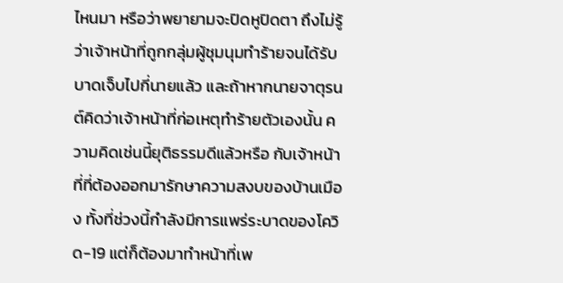ไหนมา หรือว่าพยายามจะปิดหูปิดตา ถึงไม่รู้ว่าเจ้าหน้าที่ถูกกลุ่มผู้ชุมนุมทำร้ายจนได้รับบาดเจ็บไปกี่นายแล้ว และถ้าหากนายจาตุรนต์คิดว่าเจ้าหน้าที่ก่อเหตุทำร้ายตัวเองนั้น ความคิดเช่นนี้ยุติธรรมดีแล้วหรือ กับเจ้าหน้าที่ที่ต้องออกมารักษาความสงบของบ้านเมือง ทั้งที่ช่วงนี้กำลังมีการแพร่ระบาดของโควิด-19 แต่ก็ต้องมาทำหน้าที่เพ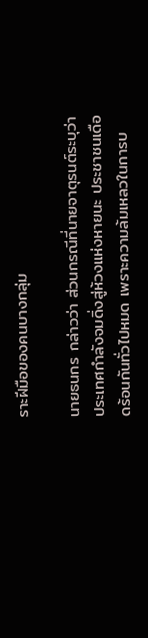ราะฝีมือของคนบางกลุ่ม

นายธนกร กล่าวว่า ส่วนกรณีที่นายจาตุรนต์ระบุว่า ประเทศกำลังจมดิ่งสู่ห้วงแห่งหายนะ ประชาชนเดือดร้อนกันทั่วไปหมด เพราะความล้มเหลวในการบ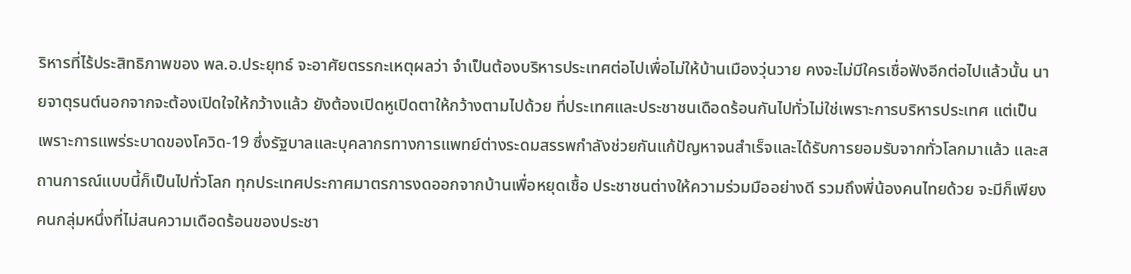ริหารที่ไร้ประสิทธิภาพของ พล.อ.ประยุทธ์ จะอาศัยตรรกะเหตุผลว่า จำเป็นต้องบริหารประเทศต่อไปเพื่อไม่ให้บ้านเมืองวุ่นวาย คงจะไม่มีใครเชื่อฟังอีกต่อไปแล้วนั้น นายจาตุรนต์นอกจากจะต้องเปิดใจให้กว้างแล้ว ยังต้องเปิดหูเปิดตาให้กว้างตามไปด้วย ที่ประเทศและประชาชนเดือดร้อนกันไปทั่วไม่ใช่เพราะการบริหารประเทศ แต่เป็นเพราะการแพร่ระบาดของโควิด-19 ซึ่งรัฐบาลและบุคลากรทางการแพทย์ต่างระดมสรรพกำลังช่วยกันแก้ปัญหาจนสำเร็จและได้รับการยอมรับจากทั่วโลกมาแล้ว และสถานการณ์แบบนี้ก็เป็นไปทั่วโลก ทุกประเทศประกาศมาตรการงดออกจากบ้านเพื่อหยุดเชื้อ ประชาชนต่างให้ความร่วมมืออย่างดี รวมถึงพี่น้องคนไทยด้วย จะมีก็เพียงคนกลุ่มหนึ่งที่ไม่สนความเดือดร้อนของประชา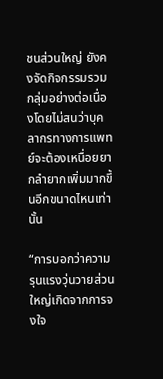ชนส่วนใหญ่ ยังคงจัดกิจกรรมรวมกลุ่มอย่างต่อเนื่องโดยไม่สนว่าบุคลากรทางการแพทย์จะต้องเหนื่อยยากลำยากเพิ่มมากขึ้นอีกขนาดไหนเท่านั้น

“การบอกว่าความรุนแรงวุ่นวายส่วนใหญ่เกิดจากการจงใจ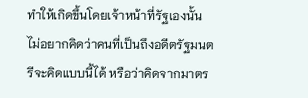ทำให้เกิดขึ้นโดยเจ้าหน้าที่รัฐเองนั้น ไม่อยากคิดว่าคนที่เป็นถึงอดีตรัฐมนตรีจะคิดแบบนี้ได้ หรือว่าคิดจากมาตร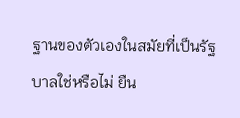ฐานของตัวเองในสมัยที่เป็นรัฐบาลใช่หรือไม่ ยืน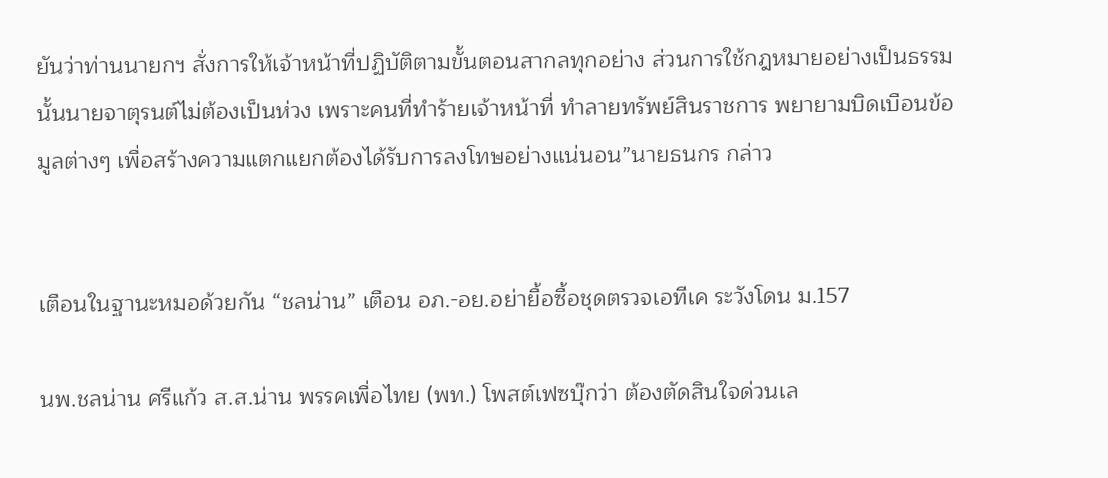ยันว่าท่านนายกฯ สั่งการให้เจ้าหน้าที่ปฏิบัติตามขั้นตอนสากลทุกอย่าง ส่วนการใช้กฎหมายอย่างเป็นธรรมนั้นนายจาตุรนต์ไม่ต้องเป็นห่วง เพราะคนที่ทำร้ายเจ้าหน้าที่ ทำลายทรัพย์สินราชการ พยายามบิดเบือนข้อมูลต่างๆ เพื่อสร้างความแตกแยกต้องได้รับการลงโทษอย่างแน่นอน”นายธนกร กล่าว


เตือนในฐานะหมอด้วยกัน “ชลน่าน” เตือน อภ.-อย.อย่ายื้อซื้อชุดตรวจเอทีเค ระวังโดน ม.157

นพ.ชลน่าน ศรีแก้ว ส.ส.น่าน พรรคเพื่อไทย (พท.) โพสต์เฟซบุ๊กว่า ต้องตัดสินใจด่วนเล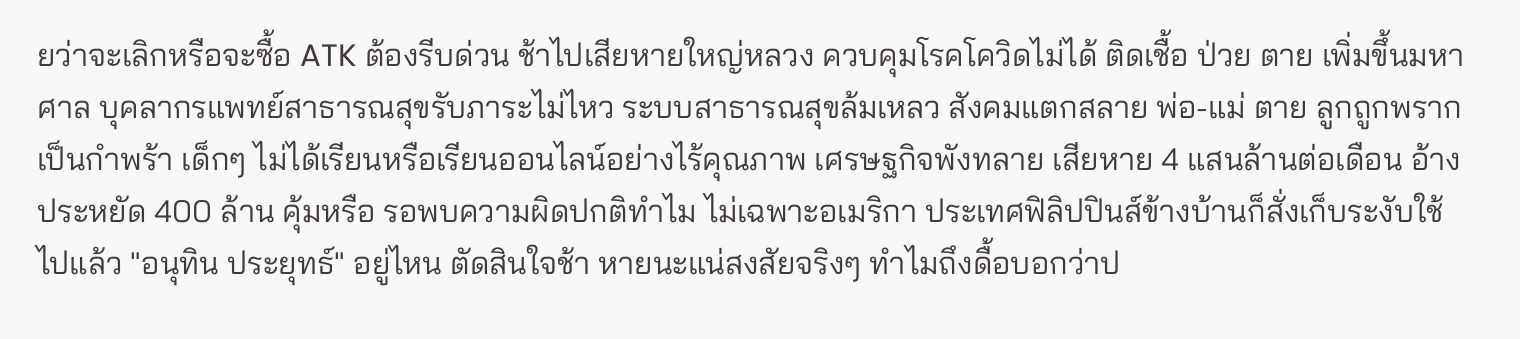ยว่าจะเลิกหรือจะซื้อ ATK ต้องรีบด่วน ช้าไปเสียหายใหญ่หลวง ควบคุมโรคโควิดไม่ได้ ติดเชื้อ ป่วย ตาย เพิ่มขึ้นมหาศาล บุคลากรแพทย์สาธารณสุขรับภาระไม่ไหว ระบบสาธารณสุขล้มเหลว สังคมแตกสลาย พ่อ-แม่ ตาย ลูกถูกพรากเป็นกำพร้า เด็กๆ ไม่ได้เรียนหรือเรียนออนไลน์อย่างไร้คุณภาพ เศรษฐกิจพังทลาย เสียหาย 4 แสนล้านต่อเดือน อ้างประหยัด 400 ล้าน คุ้มหรือ รอพบความผิดปกติทำไม ไม่เฉพาะอเมริกา ประเทศฟิลิปปินส์ข้างบ้านก็สั่งเก็บระงับใช้ไปแล้ว "อนุทิน ประยุทธ์" อยู่ไหน ตัดสินใจช้า หายนะแน่สงสัยจริงๆ ทำไมถึงดื้อบอกว่าป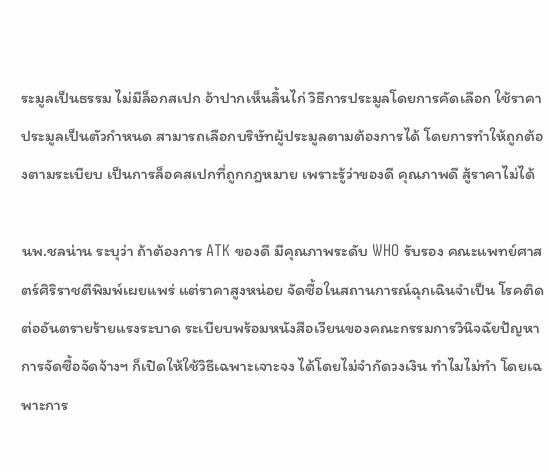ระมูลเป็นธรรม ไม่มีล็อกสเปก อ้าปากเห็นลิ้นไก่ วิธีการประมูลโดยการคัดเลือก ใช้ราคาประมูลเป็นตัวกำหนด สามารถเลือกบริษัทผู้ประมูลตามต้องการได้ โดยการทำให้ถูกต้องตามระเบียบ เป็นการล็อคสเปกที่ถูกกฎหมาย เพราะรู้ว่าของดี คุณภาพดี สู้ราคาไม่ได้

นพ.ชลน่าน ระบุว่า ถ้าต้องการ ATK ของดี มีคุณภาพระดับ WHO รับรอง คณะแพทย์ศาสตร์ศิริราชตีพิมพ์เผยแพร่ แต่ราคาสูงหน่อย จัดซื้อในสถานการณ์ฉุกเฉินจำเป็น โรคติดต่ออันตรายร้ายแรงระบาด ระเบียบพร้อมหนังสือเวียนของคณะกรรมการวินิจฉัยปัญหาการจัดซื้อจัดจ้างฯ ก็เปิดให้ใช้วิธีเฉพาะเจาะจง ได้โดยไม่จำกัดวงเงิน ทำไมไม่ทำ โดยเฉพาะการ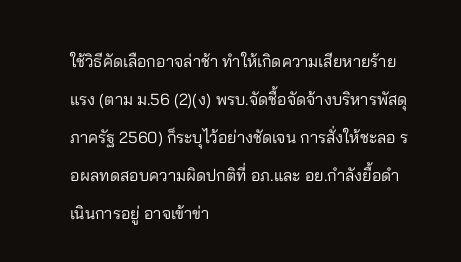ใช้วิธีคัดเลือกอาจล่าช้า ทำให้เกิดความเสียหายร้ายแรง (ตาม ม.56 (2)(ง) พรบ.จัดชื้อจัดจ้างบริหารพัสดุภาครัฐ 2560) ก็ระบุไว้อย่างชัดเจน การสั่งให้ชะลอ รอผลทดสอบความผิดปกติที่ อภ.และ อย.กำลังยื้อดำเนินการอยู่ อาจเข้าข่า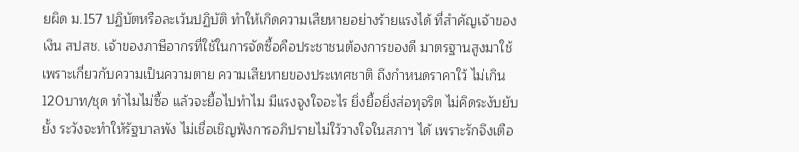ยผิด ม.157 ปฏิบัตหรือละเว้นปฏิบัติ ทำให้เกิดความเสียหายอย่างร้ายแรงได้ ที่สำคัญเจ้าของเงิน สปสช. เจ้าของภาษีอากรที่ใช้ในการจัดซื้อคือประชาชนต้องการของดี มาตรฐานสูงมาใช้ เพราะเกี่ยวกับความเป็นความตาย ความเสียหายของประเทศชาติ ถึงกำหนดราคาใว้ ไม่เกิน 120บาท/ชุด ทำไมไม่ซื้อ แล้วจะยื้อไปทำไม มีแรงจูงใจอะไร ยิ่งยื้อยิ่งส่อทุจริต ไม่คิดระงับยับยั้ง ระวังจะทำให้รัฐบาลพัง ไม่เชื่อเชิญฟังการอภิปรายไม่ใว้วางใจในสภาฯ ได้ เพราะรักจึงเตือ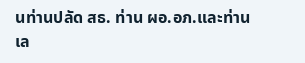นท่านปลัด สธ. ท่าน ผอ.อภ.และท่าน เล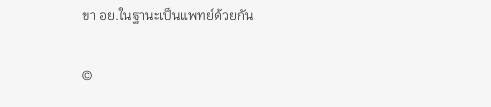ขา อย.ในฐานะเป็นแพทย์ด้วยกัน


©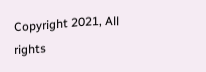Copyright 2021, All rights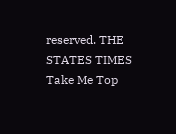reserved. THE STATES TIMES
Take Me Top